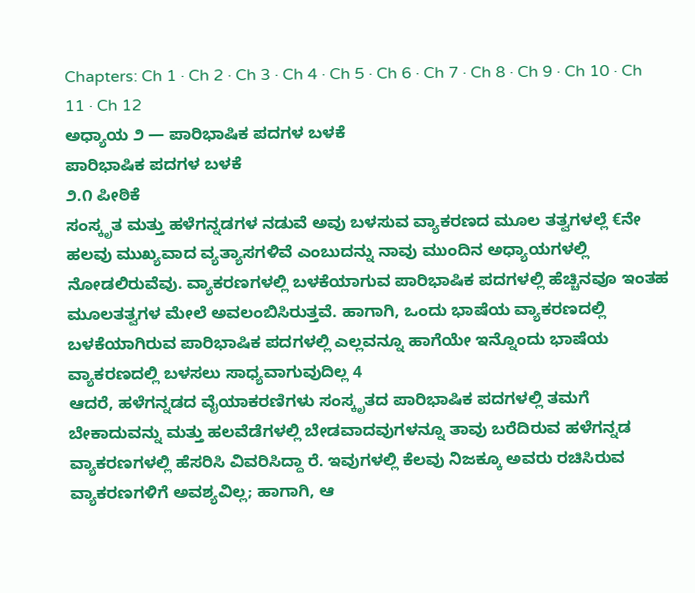Chapters: Ch 1 · Ch 2 · Ch 3 · Ch 4 · Ch 5 · Ch 6 · Ch 7 · Ch 8 · Ch 9 · Ch 10 · Ch 11 · Ch 12
ಅಧ್ಯಾಯ ೨ — ಪಾರಿಭಾಷಿಕ ಪದಗಳ ಬಳಕೆ
ಪಾರಿಭಾಷಿಕ ಪದಗಳ ಬಳಕೆ
೨.೧ ಪೀಠಿಕೆ
ಸಂಸ್ಕೃತ ಮತ್ತು ಹಳೆಗನ್ನಡಗಳ ನಡುವೆ ಅವು ಬಳಸುವ ವ್ಯಾಕರಣದ ಮೂಲ ತತ್ವಗಳಲ್ಲೆ €ನೇ ಹಲವು ಮುಖ್ಯವಾದ ವ್ಯತ್ಯಾಸಗಳಿವೆ ಎಂಬುದನ್ನು ನಾವು ಮುಂದಿನ ಅಧ್ಯಾಯಗಳಲ್ಲಿ ನೋಡಲಿರುವೆವು. ವ್ಯಾಕರಣಗಳಲ್ಲಿ ಬಳಕೆಯಾಗುವ ಪಾರಿಭಾಷಿಕ ಪದಗಳಲ್ಲಿ ಹೆಚ್ಚಿನವೂ ಇಂತಹ ಮೂಲತತ್ವಗಳ ಮೇಲೆ ಅವಲಂಬಿಸಿರುತ್ತವೆ. ಹಾಗಾಗಿ, ಒಂದು ಭಾಷೆಯ ವ್ಯಾಕರಣದಲ್ಲಿ ಬಳಕೆಯಾಗಿರುವ ಪಾರಿಭಾಷಿಕ ಪದಗಳಲ್ಲಿ ಎಲ್ಲವನ್ನೂ ಹಾಗೆಯೇ ಇನ್ನೊಂದು ಭಾಷೆಯ ವ್ಯಾಕರಣದಲ್ಲಿ ಬಳಸಲು ಸಾಧ್ಯವಾಗುವುದಿಲ್ಲ 4
ಆದರೆ, ಹಳೆಗನ್ನಡದ ವೈಯಾಕರಣಿಗಳು ಸಂಸ್ಕೃತದ ಪಾರಿಭಾಷಿಕ ಪದಗಳಲ್ಲಿ ತಮಗೆ ಬೇಕಾದುವನ್ನು ಮತ್ತು ಹಲವೆಡೆಗಳಲ್ಲಿ ಬೇಡವಾದವುಗಳನ್ನೂ ತಾವು ಬರೆದಿರುವ ಹಳೆಗನ್ನಡ ವ್ಯಾಕರಣಗಳಲ್ಲಿ ಹೆಸರಿಸಿ ವಿವರಿಸಿದ್ದಾ ರೆ. ಇವುಗಳಲ್ಲಿ ಕೆಲವು ನಿಜಕ್ಕೂ ಅವರು ರಚಿಸಿರುವ ವ್ಯಾಕರಣಗಳಿಗೆ ಅವಶ್ಯವಿಲ್ಲ; ಹಾಗಾಗಿ, ಆ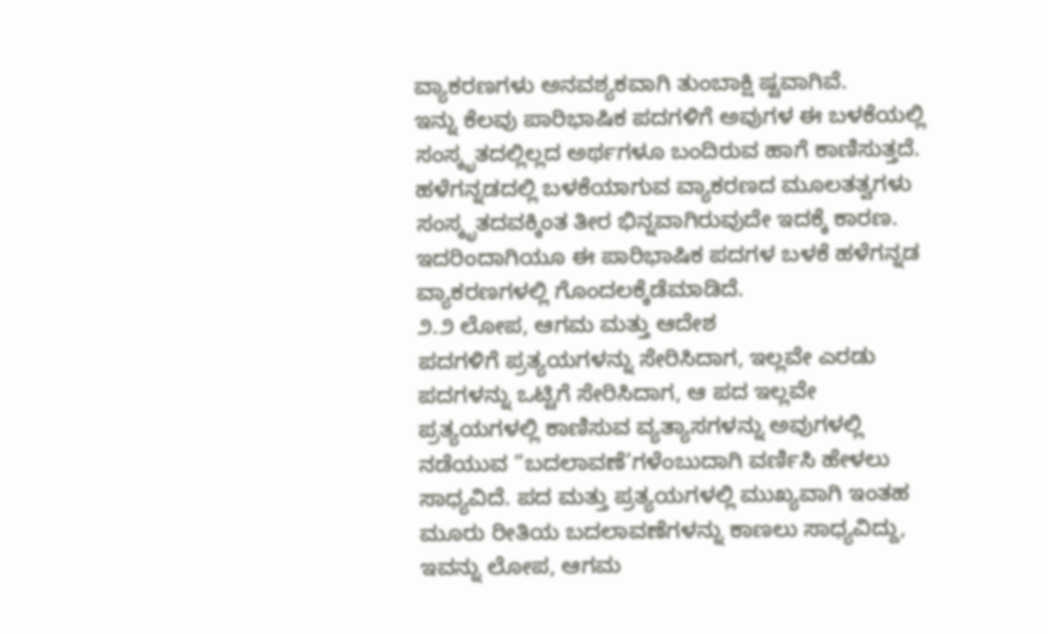ವ್ಯಾಕರಣಗಳು ಅನವಶ್ಯಕವಾಗಿ ತುಂಬಾಕ್ಷಿ ಷ್ಟವಾಗಿವೆ.
ಇನ್ನು ಕೆಲವು ಪಾರಿಭಾಷಿಕ ಪದಗಳಿಗೆ ಅವುಗಳ ಈ ಬಳಕೆಯಲ್ಲಿ ಸಂಸ್ಕೃತದಲ್ಲಿಲ್ಲದ ಅರ್ಥಗಳೂ ಬಂದಿರುವ ಹಾಗೆ ಕಾಣಿಸುತ್ತದೆ. ಹಳೆಗನ್ನಡದಲ್ಲಿ ಬಳಕೆಯಾಗುವ ವ್ಯಾಕರಣದ ಮೂಲತತ್ವಗಳು ಸಂಸ್ಕೃತದವಕ್ಕಿಂತ ತೀರ ಭಿನ್ನವಾಗಿರುವುದೇ ಇದಕ್ಕೆ ಕಾರಣ. ಇದರಿಂದಾಗಿಯೂ ಈ ಪಾರಿಭಾಷಿಕ ಪದಗಳ ಬಳಕೆ ಹಳೆಗನ್ನಡ ವ್ಯಾಕರಣಗಳಲ್ಲಿ ಗೊಂದಲಕ್ಕೆಡೆಮಾಡಿದೆ.
೨.೨ ಲೋಪ, ಆಗಮ ಮತ್ತು ಆದೇಶ
ಪದಗಳಿಗೆ ಪ್ರತ್ಯಯಗಳನ್ನು ಸೇರಿಸಿದಾಗ, ಇಲ್ಲವೇ ಎರಡು ಪದಗಳನ್ನು ಒಟ್ಟಿಗೆ ಸೇರಿಸಿದಾಗ, ಆ ಪದ ಇಲ್ಲವೇ ಪ್ರತ್ಯಯಗಳಲ್ಲಿ ಕಾಣಿಸುವ ವ್ಯತ್ಯಾಸಗಳನ್ನು ಅವುಗಳಲ್ಲಿ ನಡೆಯುವ “ಬದಲಾವಣೆ’ಗಳೆಂಬುದಾಗಿ ವರ್ಣಿಸಿ ಹೇಳಲು ಸಾಧ್ಯವಿದೆ. ಪದ ಮತ್ತು ಪ್ರತ್ಯಯಗಳಲ್ಲಿ ಮುಖ್ಯವಾಗಿ ಇಂತಹ ಮೂರು ರೀತಿಯ ಬದಲಾವಣೆಗಳನ್ನು ಕಾಣಲು ಸಾಧ್ಯವಿದ್ದು, ಇವನ್ನು ಲೋಪ, ಆಗಮ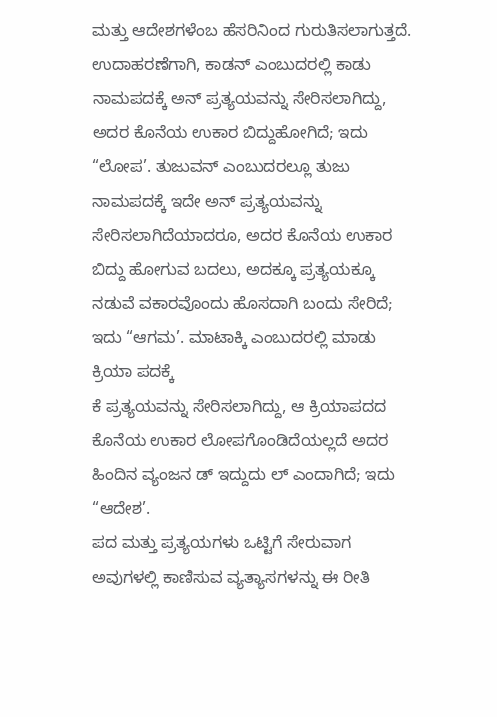ಮತ್ತು ಆದೇಶಗಳೆಂಬ ಹೆಸರಿನಿಂದ ಗುರುತಿಸಲಾಗುತ್ತದೆ.
ಉದಾಹರಣೆಗಾಗಿ, ಕಾಡನ್ ಎಂಬುದರಲ್ಲಿ ಕಾಡು ನಾಮಪದಕ್ಕೆ ಅನ್ ಪ್ರತ್ಯಯವನ್ನು ಸೇರಿಸಲಾಗಿದ್ದು, ಅದರ ಕೊನೆಯ ಉಕಾರ ಬಿದ್ದುಹೋಗಿದೆ; ಇದು “ಲೋಪ’. ತುಜುವನ್ ಎಂಬುದರಲ್ಲೂ ತುಜು ನಾಮಪದಕ್ಕೆ ಇದೇ ಅನ್ ಪ್ರತ್ಯಯವನ್ನು ಸೇರಿಸಲಾಗಿದೆಯಾದರೂ, ಅದರ ಕೊನೆಯ ಉಕಾರ ಬಿದ್ದು ಹೋಗುವ ಬದಲು, ಅದಕ್ಕೂ ಪ್ರತ್ಯಯಕ್ಕೂ ನಡುವೆ ವಕಾರವೊಂದು ಹೊಸದಾಗಿ ಬಂದು ಸೇರಿದೆ; ಇದು “ಆಗಮ’. ಮಾಟಾಕ್ಕಿ ಎಂಬುದರಲ್ಲಿ ಮಾಡು ಕ್ರಿಯಾ ಪದಕ್ಕೆ
ಕೆ ಪ್ರತ್ಯಯವನ್ನು ಸೇರಿಸಲಾಗಿದ್ದು, ಆ ಕ್ರಿಯಾಪದದ ಕೊನೆಯ ಉಕಾರ ಲೋಪಗೊಂಡಿದೆಯಲ್ಲದೆ ಅದರ ಹಿಂದಿನ ವ್ಯಂಜನ ಡ್ ಇದ್ದುದು ಲ್ ಎಂದಾಗಿದೆ; ಇದು “ಆದೇಶ’.
ಪದ ಮತ್ತು ಪ್ರತ್ಯಯಗಳು ಒಟ್ಟಿಗೆ ಸೇರುವಾಗ ಅವುಗಳಲ್ಲಿ ಕಾಣಿಸುವ ವ್ಯತ್ಯಾಸಗಳನ್ನು ಈ ರೀತಿ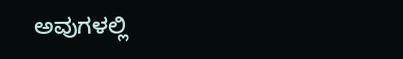ಅವುಗಳಲ್ಲಿ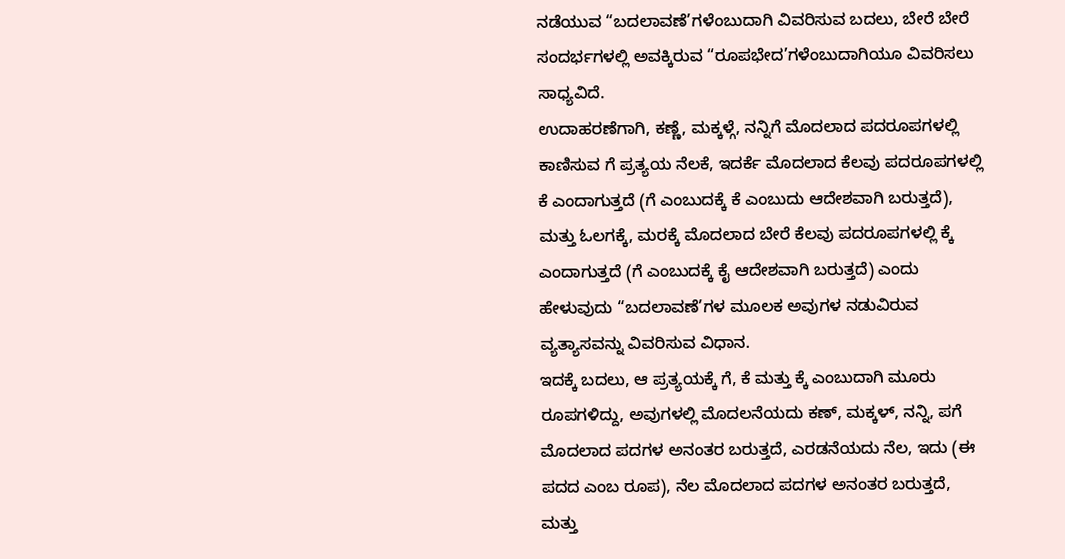ನಡೆಯುವ “ಬದಲಾವಣೆ’ಗಳೆಂಬುದಾಗಿ ವಿವರಿಸುವ ಬದಲು, ಬೇರೆ ಬೇರೆ ಸಂದರ್ಭಗಳಲ್ಲಿ ಅವಕ್ಕಿರುವ “ರೂಪಭೇದ’ಗಳೆಂಬುದಾಗಿಯೂ ವಿವರಿಸಲು ಸಾಧ್ಯವಿದೆ.
ಉದಾಹರಣೆಗಾಗಿ, ಕಣ್ಣೆ, ಮಕ್ಕಳ್ಗೆ, ನನ್ನಿಗೆ ಮೊದಲಾದ ಪದರೂಪಗಳಲ್ಲಿ ಕಾಣಿಸುವ ಗೆ ಪ್ರತ್ಯಯ ನೆಲಕೆ, ಇದರ್ಕೆ ಮೊದಲಾದ ಕೆಲವು ಪದರೂಪಗಳಲ್ಲಿ ಕೆ ಎಂದಾಗುತ್ತದೆ (ಗೆ ಎಂಬುದಕ್ಕೆ ಕೆ ಎಂಬುದು ಆದೇಶವಾಗಿ ಬರುತ್ತದೆ), ಮತ್ತು ಓಲಗಕ್ಕೆ, ಮರಕ್ಕೆ ಮೊದಲಾದ ಬೇರೆ ಕೆಲವು ಪದರೂಪಗಳಲ್ಲಿ ಕ್ಕೆ ಎಂದಾಗುತ್ತದೆ (ಗೆ ಎಂಬುದಕ್ಕೆ ಕೈ ಆದೇಶವಾಗಿ ಬರುತ್ತದೆ) ಎಂದು ಹೇಳುವುದು “ಬದಲಾವಣೆ’ಗಳ ಮೂಲಕ ಅವುಗಳ ನಡುವಿರುವ ವ್ಯತ್ಯಾಸವನ್ನು ವಿವರಿಸುವ ವಿಧಾನ.
ಇದಕ್ಕೆ ಬದಲು, ಆ ಪ್ರತ್ಯಯಕ್ಕೆ ಗೆ, ಕೆ ಮತ್ತು ಕ್ಕೆ ಎಂಬುದಾಗಿ ಮೂರು ರೂಪಗಳಿದ್ದು, ಅವುಗಳಲ್ಲಿ ಮೊದಲನೆಯದು ಕಣ್, ಮಕ್ಕಳ್, ನನ್ನಿ, ಪಗೆ ಮೊದಲಾದ ಪದಗಳ ಅನಂತರ ಬರುತ್ತದೆ, ಎರಡನೆಯದು ನೆಲ, ಇದು (ಈ ಪದದ ಎಂಬ ರೂಪ), ನೆಲ ಮೊದಲಾದ ಪದಗಳ ಅನಂತರ ಬರುತ್ತದೆ, ಮತ್ತು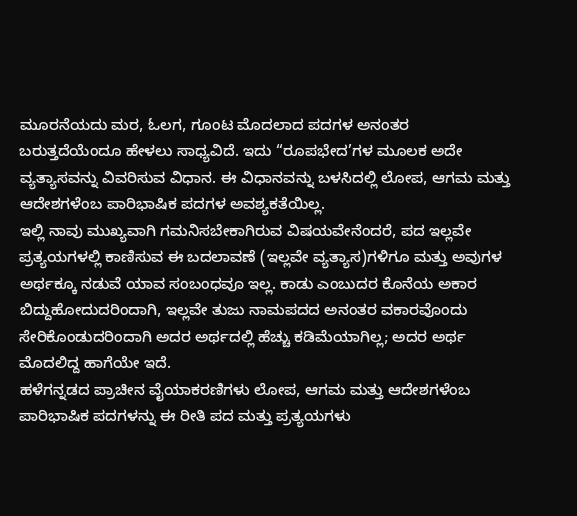ಮೂರನೆಯದು ಮರ, ಓಲಗ, ಗೂಂಟ ಮೊದಲಾದ ಪದಗಳ ಅನಂತರ ಬರುತ್ತದೆಯೆಂದೂ ಹೇಳಲು ಸಾಧ್ಯವಿದೆ. ಇದು “ರೂಪಭೇದ’ಗಳ ಮೂಲಕ ಅದೇ ವ್ಯತ್ಯಾಸವನ್ನು ವಿವರಿಸುವ ವಿಧಾನ. ಈ ವಿಧಾನವನ್ನು ಬಳಸಿದಲ್ಲಿ ಲೋಪ, ಆಗಮ ಮತ್ತು ಆದೇಶಗಳೆಂಬ ಪಾರಿಭಾಷಿಕ ಪದಗಳ ಅವಶ್ಯಕತೆಯಿಲ್ಲ.
ಇಲ್ಲಿ ನಾವು ಮುಖ್ಯವಾಗಿ ಗಮನಿಸಬೇಕಾಗಿರುವ ವಿಷಯವೇನೆಂದರೆ, ಪದ ಇಲ್ಲವೇ ಪ್ರತ್ಯಯಗಳಲ್ಲಿ ಕಾಣಿಸುವ ಈ ಬದಲಾವಣೆ (ಇಲ್ಲವೇ ವ್ಯತ್ಯಾಸ)ಗಳಿಗೂ ಮತ್ತು ಅವುಗಳ ಅರ್ಥಕ್ಕೂ ನಡುವೆ ಯಾವ ಸಂಬಂಧವೂ ಇಲ್ಲ. ಕಾಡು ಎಂಬುದರ ಕೊನೆಯ ಅಕಾರ ಬಿದ್ದುಹೋದುದರಿಂದಾಗಿ, ಇಲ್ಲವೇ ತುಜು ನಾಮಪದದ ಅನಂತರ ವಕಾರವೊಂದು ಸೇರಿಕೊಂಡುದರಿಂದಾಗಿ ಅದರ ಅರ್ಥದಲ್ಲಿ ಹೆಚ್ಚು ಕಡಿಮೆಯಾಗಿಲ್ಲ; ಅದರ ಅರ್ಥ ಮೊದಲಿದ್ದ ಹಾಗೆಯೇ ಇದೆ.
ಹಳೆಗನ್ನಡದ ಪ್ರಾಚೀನ ವೈಯಾಕರಣಿಗಳು ಲೋಪ, ಆಗಮ ಮತ್ತು ಆದೇಶಗಳೆಂಬ ಪಾರಿಭಾಷಿಕ ಪದಗಳನ್ನು ಈ ರೀತಿ ಪದ ಮತ್ತು ಪ್ರತ್ಯಯಗಳು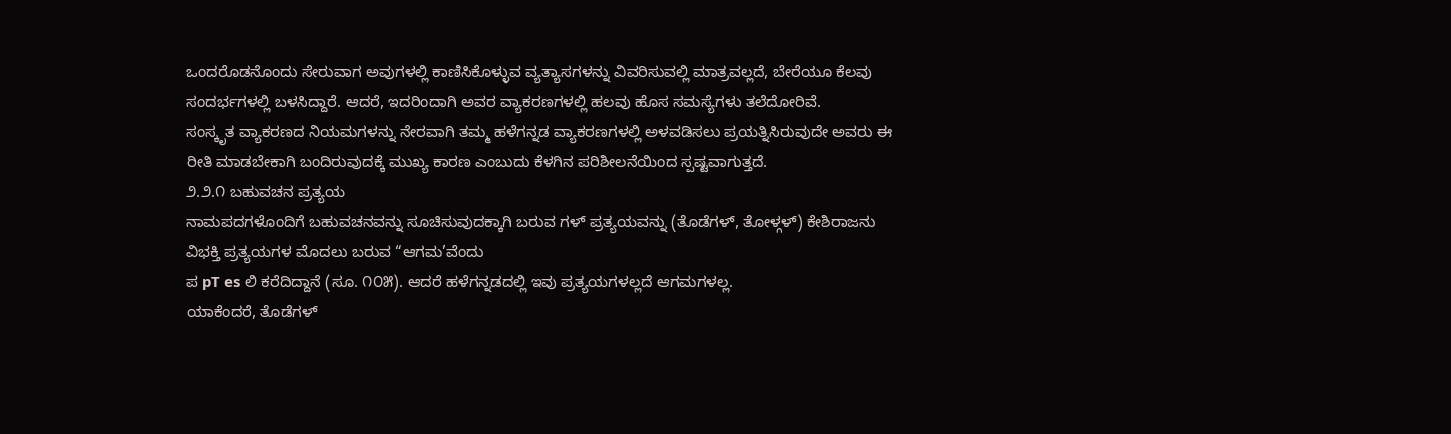ಒಂದರೊಡನೊಂದು ಸೇರುವಾಗ ಅವುಗಳಲ್ಲಿ ಕಾಣಿಸಿಕೊಳ್ಳುವ ವ್ಯತ್ಯಾಸಗಳನ್ನು ವಿವರಿಸುವಲ್ಲಿ ಮಾತ್ರವಲ್ಲದೆ, ಬೇರೆಯೂ ಕೆಲವು ಸಂದರ್ಭಗಳಲ್ಲಿ ಬಳಸಿದ್ದಾರೆ. ಆದರೆ, ಇದರಿಂದಾಗಿ ಅವರ ವ್ಯಾಕರಣಗಳಲ್ಲಿ ಹಲವು ಹೊಸ ಸಮಸ್ಯೆಗಳು ತಲೆದೋರಿವೆ.
ಸಂಸ್ಕೃತ ವ್ಯಾಕರಣದ ನಿಯಮಗಳನ್ನು ನೇರವಾಗಿ ತಮ್ಮ ಹಳೆಗನ್ನಡ ವ್ಯಾಕರಣಗಳಲ್ಲಿ ಅಳವಡಿಸಲು ಪ್ರಯತ್ನಿಸಿರುವುದೇ ಅವರು ಈ ರೀತಿ ಮಾಡಬೇಕಾಗಿ ಬಂದಿರುವುದಕ್ಕೆ ಮುಖ್ಯ ಕಾರಣ ಎಂಬುದು ಕೆಳಗಿನ ಪರಿಶೀಲನೆಯಿಂದ ಸ್ಪಷ್ಟವಾಗುತ್ತದೆ.
೨.೨.೧ ಬಹುವಚನ ಪ್ರತ್ಯಯ
ನಾಮಪದಗಳೊಂದಿಗೆ ಬಹುವಚನವನ್ನು ಸೂಚಿಸುವುದಕ್ಕಾಗಿ ಬರುವ ಗಳ್ ಪ್ರತ್ಯಯವನ್ನು (ತೊಡೆಗಳ್, ತೋಳ್ಗಳ್) ಕೇಶಿರಾಜನು ವಿಭಕ್ತಿ ಪ್ರತ್ಯಯಗಳ ಮೊದಲು ಬರುವ “ಆಗಮ’ವೆಂದು
ಪ pT es ಲಿ ಕರೆದಿದ್ದಾನೆ (ಸೂ. ೧೦೫). ಆದರೆ ಹಳೆಗನ್ನಡದಲ್ಲಿ ಇವು ಪ್ರತ್ಯಯಗಳಲ್ಲದೆ ಆಗಮಗಳಲ್ಲ.
ಯಾಕೆಂದರೆ, ತೊಡೆಗಳ್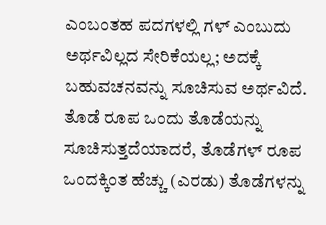ಎಂಬಂತಹ ಪದಗಳಲ್ಲಿ ಗಳ್ ಎಂಬುದು ಅರ್ಥವಿಲ್ಲದ ಸೇರಿಕೆಯಲ್ಲ; ಅದಕ್ಕೆ ಬಹುವಚನವನ್ನು ಸೂಚಿಸುವ ಅರ್ಥವಿದೆ. ತೊಡೆ ರೂಪ ಒಂದು ತೊಡೆಯನ್ನು ಸೂಚಿಸುತ್ತದೆಯಾದರೆ, ತೊಡೆಗಳ್ ರೂಪ ಒಂದಕ್ಕಿಂತ ಹೆಚ್ಚು (ಎರಡು) ತೊಡೆಗಳನ್ನು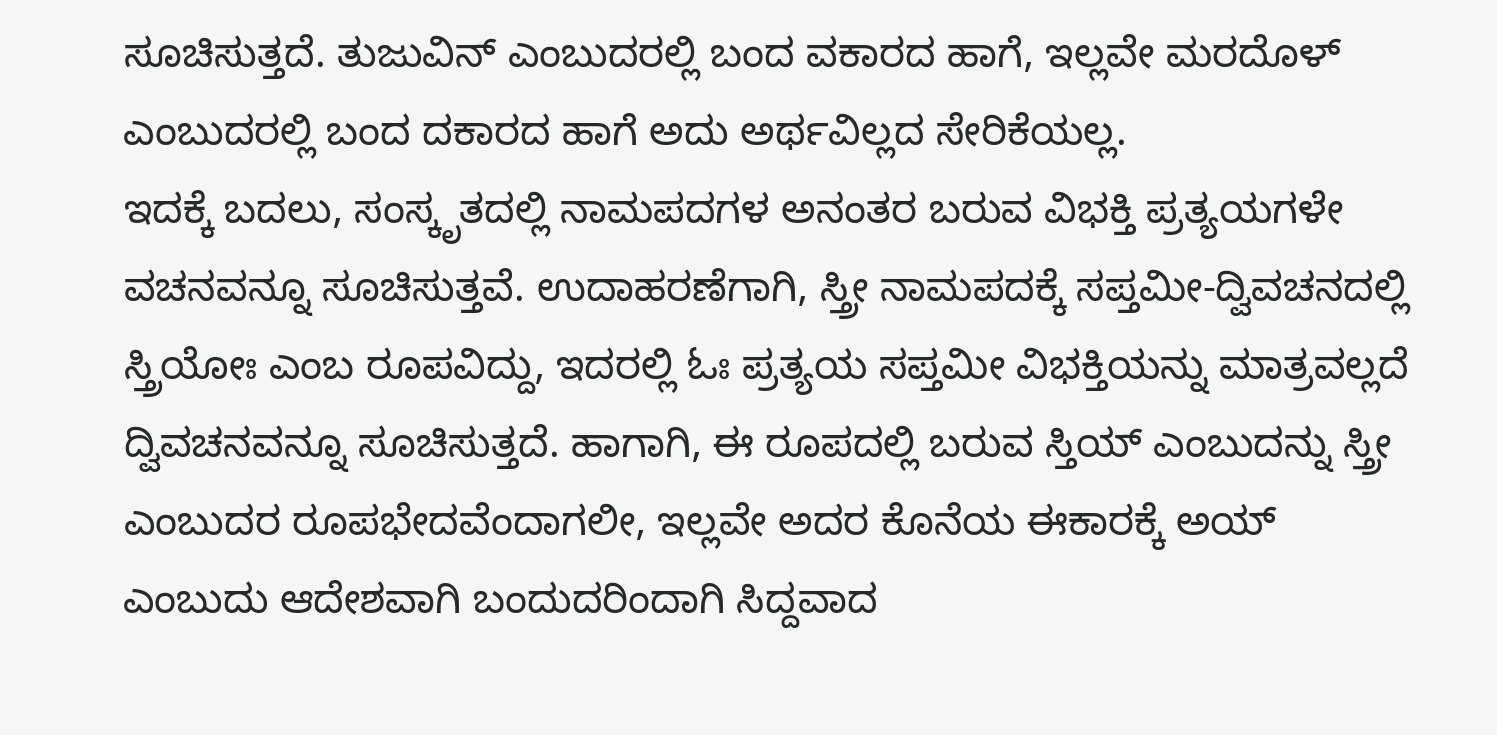ಸೂಚಿಸುತ್ತದೆ. ತುಜುವಿನ್ ಎಂಬುದರಲ್ಲಿ ಬಂದ ವಕಾರದ ಹಾಗೆ, ಇಲ್ಲವೇ ಮರದೊಳ್ ಎಂಬುದರಲ್ಲಿ ಬಂದ ದಕಾರದ ಹಾಗೆ ಅದು ಅರ್ಥವಿಲ್ಲದ ಸೇರಿಕೆಯಲ್ಲ.
ಇದಕ್ಕೆ ಬದಲು, ಸಂಸ್ಕೃತದಲ್ಲಿ ನಾಮಪದಗಳ ಅನಂತರ ಬರುವ ವಿಭಕ್ತಿ ಪ್ರತ್ಯಯಗಳೇ ವಚನವನ್ನೂ ಸೂಚಿಸುತ್ತವೆ. ಉದಾಹರಣೆಗಾಗಿ, ಸ್ತ್ರೀ ನಾಮಪದಕ್ಕೆ ಸಪ್ತಮೀ-ದ್ವಿವಚನದಲ್ಲಿ ಸ್ತ್ರಿಯೋಃ ಎಂಬ ರೂಪವಿದ್ದು, ಇದರಲ್ಲಿ ಓಃ ಪ್ರತ್ಯಯ ಸಪ್ತಮೀ ವಿಭಕ್ತಿಯನ್ನು ಮಾತ್ರವಲ್ಲದೆ ದ್ವಿವಚನವನ್ನೂ ಸೂಚಿಸುತ್ತದೆ. ಹಾಗಾಗಿ, ಈ ರೂಪದಲ್ಲಿ ಬರುವ ಸ್ತಿಯ್ ಎಂಬುದನ್ನು ಸ್ತ್ರೀ ಎಂಬುದರ ರೂಪಭೇದವೆಂದಾಗಲೀ, ಇಲ್ಲವೇ ಅದರ ಕೊನೆಯ ಈಕಾರಕ್ಕೆ ಅಯ್ ಎಂಬುದು ಆದೇಶವಾಗಿ ಬಂದುದರಿಂದಾಗಿ ಸಿದ್ದವಾದ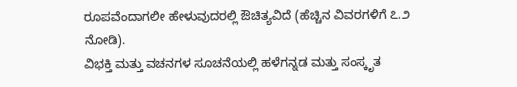ರೂಪವೆಂದಾಗಲೀ ಹೇಳುವುದರಲ್ಲಿ ಔಚಿತ್ಯವಿದೆ (ಹೆಚ್ಚಿನ ವಿವರಗಳಿಗೆ ೭.೨ ನೋಡಿ).
ವಿಭಕ್ತಿ ಮತ್ತು ವಚನಗಳ ಸೂಚನೆಯಲ್ಲಿ ಹಳೆಗನ್ನಡ ಮತ್ತು ಸಂಸ್ಕೃತ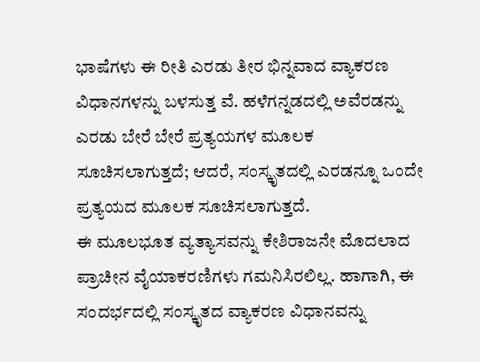ಭಾಷೆಗಳು ಈ ರೀತಿ ಎರಡು ತೀರ ಭಿನ್ನವಾದ ವ್ಯಾಕರಣ ವಿಧಾನಗಳನ್ನು ಬಳಸುತ್ತ ವೆ. ಹಳೆಗನ್ನಡದಲ್ಲಿ ಅವೆರಡನ್ನು ಎರಡು ಬೇರೆ ಬೇರೆ ಪ್ರತ್ಯಯಗಳ ಮೂಲಕ ಸೂಚಿಸಲಾಗುತ್ತದೆ; ಆದರೆ, ಸಂಸ್ಕೃತದಲ್ಲಿ ಎರಡನ್ನೂ ಒಂದೇ ಪ್ರತ್ಯಯದ ಮೂಲಕ ಸೂಚಿಸಲಾಗುತ್ತದೆ.
ಈ ಮೂಲಭೂತ ವ್ಯತ್ಯಾಸವನ್ನು ಕೇಶಿರಾಜನೇ ಮೊದಲಾದ ಪ್ರಾಚೀನ ವೈಯಾಕರಣಿಗಳು ಗಮನಿಸಿರಲಿಲ್ಲ. ಹಾಗಾಗಿ, ಈ ಸಂದರ್ಭದಲ್ಲಿ ಸಂಸ್ಕೃತದ ವ್ಯಾಕರಣ ವಿಧಾನವನ್ನು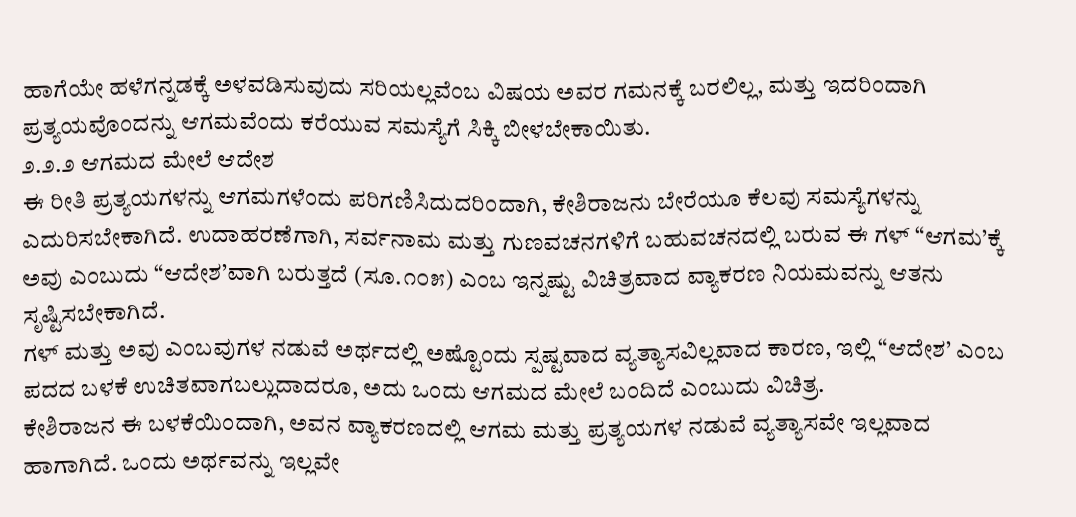ಹಾಗೆಯೇ ಹಳೆಗನ್ನಡಕ್ಕೆ ಅಳವಡಿಸುವುದು ಸರಿಯಲ್ಲವೆಂಬ ವಿಷಯ ಅವರ ಗಮನಕ್ಕೆ ಬರಲಿಲ್ಲ, ಮತ್ತು ಇದರಿಂದಾಗಿ ಪ್ರತ್ಯಯವೊಂದನ್ನು ಆಗಮವೆಂದು ಕರೆಯುವ ಸಮಸ್ಯೆಗೆ ಸಿಕ್ಕಿ ಬೀಳಬೇಕಾಯಿತು.
೨.೨.೨ ಆಗಮದ ಮೇಲೆ ಆದೇಶ
ಈ ರೀತಿ ಪ್ರತ್ಯಯಗಳನ್ನು ಆಗಮಗಳೆಂದು ಪರಿಗಣಿಸಿದುದರಿಂದಾಗಿ, ಕೇಶಿರಾಜನು ಬೇರೆಯೂ ಕೆಲವು ಸಮಸ್ಯೆಗಳನ್ನು ಎದುರಿಸಬೇಕಾಗಿದೆ. ಉದಾಹರಣೆಗಾಗಿ, ಸರ್ವನಾಮ ಮತ್ತು ಗುಣವಚನಗಳಿಗೆ ಬಹುವಚನದಲ್ಲಿ ಬರುವ ಈ ಗಳ್ “ಆಗಮ’ಕ್ಕೆ ಅವು ಎಂಬುದು “ಆದೇಶ’ವಾಗಿ ಬರುತ್ತದೆ (ಸೂ.೧೦೫) ಎಂಬ ಇನ್ನಷ್ಟು ವಿಚಿತ್ರವಾದ ವ್ಯಾಕರಣ ನಿಯಮವನ್ನು ಆತನು ಸೃಷ್ಟಿಸಬೇಕಾಗಿದೆ.
ಗಳ್ ಮತ್ತು ಅವು ಎಂಬವುಗಳ ನಡುವೆ ಅರ್ಥದಲ್ಲಿ ಅಷ್ಟೊಂದು ಸ್ಪಷ್ಟವಾದ ವ್ಯತ್ಯಾಸವಿಲ್ಲವಾದ ಕಾರಣ, ಇಲ್ಲಿ “ಆದೇಶ’ ಎಂಬ ಪದದ ಬಳಕೆ ಉಚಿತವಾಗಬಲ್ಲುದಾದರೂ, ಅದು ಒಂದು ಆಗಮದ ಮೇಲೆ ಬಂದಿದೆ ಎಂಬುದು ವಿಚಿತ್ರ.
ಕೇಶಿರಾಜನ ಈ ಬಳಕೆಯಿಂದಾಗಿ, ಅವನ ವ್ಯಾಕರಣದಲ್ಲಿ ಆಗಮ ಮತ್ತು ಪ್ರತ್ಯಯಗಳ ನಡುವೆ ವ್ಯತ್ಯಾಸವೇ ಇಲ್ಲವಾದ ಹಾಗಾಗಿದೆ. ಒಂದು ಅರ್ಥವನ್ನು ಇಲ್ಲವೇ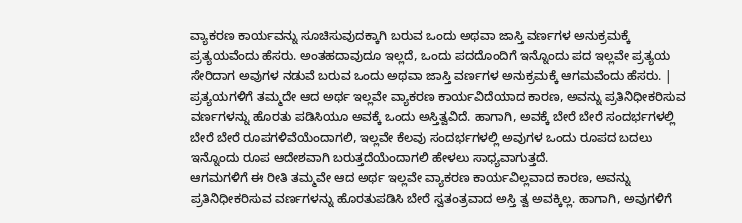ವ್ಯಾಕರಣ ಕಾರ್ಯವನ್ನು ಸೂಚಿಸುವುದಕ್ಕಾಗಿ ಬರುವ ಒಂದು ಅಥವಾ ಜಾಸ್ತಿ ವರ್ಣಗಳ ಅನುಕ್ರಮಕ್ಕೆ ಪ್ರತ್ಯಯವೆಂದು ಹೆಸರು. ಅಂತಹದಾವುದೂ ಇಲ್ಲದೆ, ಒಂದು ಪದದೊಂದಿಗೆ ಇನ್ನೊಂದು ಪದ ಇಲ್ಲವೇ ಪ್ರತ್ಯಯ ಸೇರಿದಾಗ ಅವುಗಳ ನಡುವೆ ಬರುವ ಒಂದು ಅಥವಾ ಜಾಸ್ತಿ ವರ್ಣಗಳ ಅನುಕ್ರಮಕ್ಕೆ ಆಗಮವೆಂದು ಹೆಸರು. |
ಪ್ರತ್ಯಯಗಳಿಗೆ ತಮ್ಮದೇ ಆದ ಅರ್ಥ ಇಲ್ಲವೇ ವ್ಯಾಕರಣ ಕಾರ್ಯವಿದೆಯಾದ ಕಾರಣ, ಅವನ್ನು ಪ್ರತಿನಿಧೀಕರಿಸುವ ವರ್ಣಗಳನ್ನು ಹೊರತು ಪಡಿಸಿಯೂ ಅವಕ್ಕೆ ಒಂದು ಅಸ್ತಿತ್ವವಿದೆ. ಹಾಗಾಗಿ, ಅವಕ್ಕೆ ಬೇರೆ ಬೇರೆ ಸಂದರ್ಭಗಳಲ್ಲಿ ಬೇರೆ ಬೇರೆ ರೂಪಗಳಿವೆಯೆಂದಾಗಲಿ, ಇಲ್ಲವೇ ಕೆಲವು ಸಂದರ್ಭಗಳಲ್ಲಿ ಅವುಗಳ ಒಂದು ರೂಪದ ಬದಲು ಇನ್ನೊಂದು ರೂಪ ಆದೇಶವಾಗಿ ಬರುತ್ತದೆಯೆಂದಾಗಲಿ ಹೇಳಲು ಸಾಧ್ಯವಾಗುತ್ತದೆ.
ಆಗಮಗಳಿಗೆ ಈ ರೀತಿ ತಮ್ಮವೇ ಆದ ಅರ್ಥ ಇಲ್ಲವೇ ವ್ಯಾಕರಣ ಕಾರ್ಯವಿಲ್ಲವಾದ ಕಾರಣ, ಅವನ್ನು ಪ್ರತಿನಿಧೀಕರಿಸುವ ವರ್ಣಗಳನ್ನು ಹೊರತುಪಡಿಸಿ ಬೇರೆ ಸ್ವತಂತ್ರವಾದ ಅಸ್ತಿ ತ್ವ ಅವಕ್ಕಿಲ್ಲ. ಹಾಗಾಗಿ, ಅವುಗಳಿಗೆ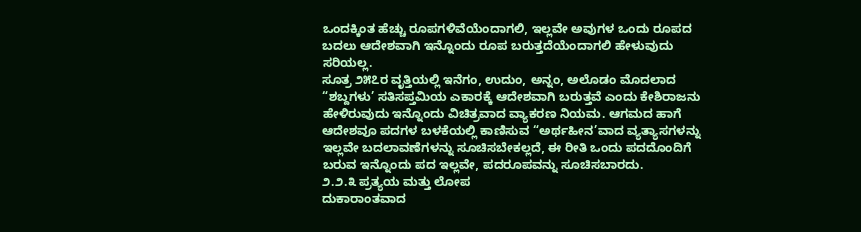ಒಂದಕ್ಕಿಂತ ಹೆಚ್ಚು ರೂಪಗಳಿವೆಯೆಂದಾಗಲಿ, ಇಲ್ಲವೇ ಅವುಗಳ ಒಂದು ರೂಪದ ಬದಲು ಆದೇಶವಾಗಿ ಇನ್ನೊಂದು ರೂಪ ಬರುತ್ತದೆಯೆಂದಾಗಲಿ ಹೇಳುವುದು ಸರಿಯಲ್ಲ.
ಸೂತ್ರ ೨೫೭ರ ವೃತ್ತಿಯಲ್ಲಿ ಇನೆಗಂ, ಉದುಂ, ಅನ್ನಂ, ಅಲೊಡಂ ಮೊದಲಾದ “ಶಬ್ದಗಳು’ ಸತಿಸಪ್ತಮಿಯ ಎಕಾರಕ್ಕೆ ಆದೇಶವಾಗಿ ಬರುತ್ತವೆ ಎಂದು ಕೇಶಿರಾಜನು ಹೇಳಿರುವುದು ಇನ್ನೊಂದು ವಿಚಿತ್ರವಾದ ವ್ಯಾಕರಣ ನಿಯಮ. ಆಗಮದ ಹಾಗೆ ಆದೇಶವೂ ಪದಗಳ ಬಳಕೆಯಲ್ಲಿ ಕಾಣಿಸುವ “ಅರ್ಥಹೀನ’ವಾದ ವ್ಯತ್ಯಾಸಗಳನ್ನು ಇಲ್ಲವೇ ಬದಲಾವಣೆಗಳನ್ನು ಸೂಚಿಸಬೇಕಲ್ಲದೆ, ಈ ರೀತಿ ಒಂದು ಪದದೊಂದಿಗೆ ಬರುವ ಇನ್ನೊಂದು ಪದ ಇಲ್ಲವೇ, ಪದರೂಪವನ್ನು ಸೂಚಿಸಬಾರದು.
೨.೨.೩ ಪ್ರತ್ಯಯ ಮತ್ತು ಲೋಪ
ದುಕಾರಾಂತವಾದ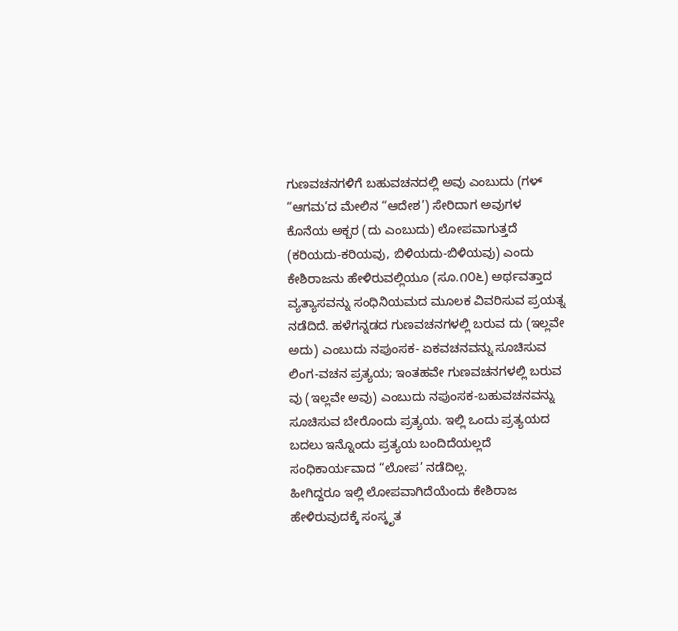ಗುಣವಚನಗಳಿಗೆ ಬಹುವಚನದಲ್ಲಿ ಅವು ಎಂಬುದು (ಗಳ್ “ಆಗಮ’ದ ಮೇಲಿನ “ಆದೇಶ’) ಸೇರಿದಾಗ ಅವುಗಳ ಕೊನೆಯ ಅಕ್ಬರ (ದು ಎಂಬುದು) ಲೋಪವಾಗುತ್ತದೆ (ಕರಿಯದು-ಕರಿಯವು, ಬಿಳಿಯದು-ಬಿಳಿಯವು) ಎಂದು ಕೇಶಿರಾಜನು ಹೇಳಿರುವಲ್ಲಿಯೂ (ಸೂ.೧೦೬) ಅರ್ಥವತ್ತಾದ ವ್ಯತ್ಯಾಸವನ್ನು ಸಂಧಿನಿಯಮದ ಮೂಲಕ ವಿವರಿಸುವ ಪ್ರಯತ್ನ ನಡೆದಿದೆ. ಹಳೆಗನ್ನಡದ ಗುಣವಚನಗಳಲ್ಲಿ ಬರುವ ದು (ಇಲ್ಲವೇ ಅದು) ಎಂಬುದು ನಪುಂಸಕ- ಏಕವಚನವನ್ನು ಸೂಚಿಸುವ ಲಿಂಗ-ವಚನ ಪ್ರತ್ಯಯ; ಇಂತಹವೇ ಗುಣವಚನಗಳಲ್ಲಿ ಬರುವ ವು (ಇಲ್ಲವೇ ಅವು) ಎಂಬುದು ನಪುಂಸಕ-ಬಹುವಚನವನ್ನು ಸೂಚಿಸುವ ಬೇರೊಂದು ಪ್ರತ್ಯಯ. ಇಲ್ಲಿ ಒಂದು ಪ್ರತ್ಯಯದ ಬದಲು ಇನ್ನೊಂದು ಪ್ರತ್ಯಯ ಬಂದಿದೆಯಲ್ಲದೆ ಸಂಧಿಕಾರ್ಯವಾದ “ಲೋಪ’ ನಡೆದಿಲ್ಲ.
ಹೀಗಿದ್ದರೂ ಇಲ್ಲಿ ಲೋಪವಾಗಿದೆಯೆಂದು ಕೇಶಿರಾಜ ಹೇಳಿರುವುದಕ್ಕೆ ಸಂಸ್ಕೃತ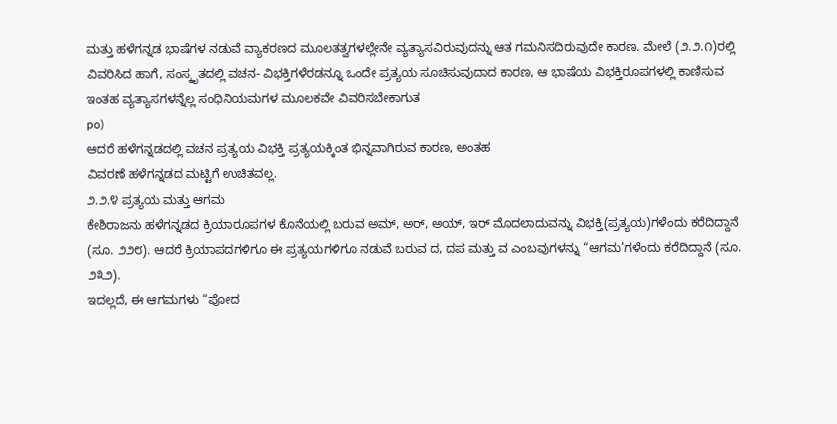ಮತ್ತು ಹಳೆಗನ್ನಡ ಭಾಷೆಗಳ ನಡುವೆ ವ್ಯಾಕರಣದ ಮೂಲತತ್ವಗಳಲ್ಲೇನೇ ವ್ಯತ್ಯಾಸವಿರುವುದನ್ನು ಆತ ಗಮನಿಸದಿರುವುದೇ ಕಾರಣ. ಮೇಲೆ (೨.೨.೧)ರಲ್ಲಿ ವಿವರಿಸಿದ ಹಾಗೆ, ಸಂಸ್ಕೃತದಲ್ಲಿ ವಚನ- ವಿಭಕ್ತಿಗಳೆರಡನ್ನೂ ಒಂದೇ ಪ್ರತ್ಯಯ ಸೂಚಿಸುವುದಾದ ಕಾರಣ, ಆ ಭಾಷೆಯ ವಿಭಕ್ತಿರೂಪಗಳಲ್ಲಿ ಕಾಣಿಸುವ ಇಂತಹ ವ್ಯತ್ಯಾಸಗಳನ್ನೆಲ್ಲ ಸಂಧಿನಿಯಮಗಳ ಮೂಲಕವೇ ವಿವರಿಸಬೇಕಾಗುತ
po)
ಆದರೆ ಹಳೆಗನ್ನಡದಲ್ಲಿ ವಚನ ಪ್ರತ್ಯಯ ವಿಭಕ್ತಿ ಪ್ರತ್ಯಯಕ್ಕಿಂತ ಭಿನ್ನವಾಗಿರುವ ಕಾರಣ, ಅಂತಹ
ವಿವರಣೆ ಹಳೆಗನ್ನಡದ ಮಟ್ಟಿಗೆ ಉಚಿತವಲ್ಲ.
೨.೨.೪ ಪ್ರತ್ಯಯ ಮತ್ತು ಆಗಮ
ಕೇಶಿರಾಜನು ಹಳೆಗನ್ನಡದ ಕ್ರಿಯಾರೂಪಗಳ ಕೊನೆಯಲ್ಲಿ ಬರುವ ಅಮ್, ಅರ್, ಅಯ್, ಇರ್ ಮೊದಲಾದುವನ್ನು ವಿಭಕ್ತಿ(ಪ್ರತ್ಯಯ)ಗಳೆಂದು ಕರೆದಿದ್ದಾನೆ (ಸೂ. ೨೨೮). ಆದರೆ ಕ್ರಿಯಾಪದಗಳಿಗೂ ಈ ಪ್ರತ್ಯಯಗಳಿಗೂ ನಡುವೆ ಬರುವ ದ, ದಪ ಮತ್ತು ವ ಎಂಬವುಗಳನ್ನು “ಆಗಮ’ಗಳೆಂದು ಕರೆದಿದ್ದಾನೆ (ಸೂ. ೨೩೨).
ಇದಲ್ಲದೆ, ಈ ಆಗಮಗಳು “ಪೋದ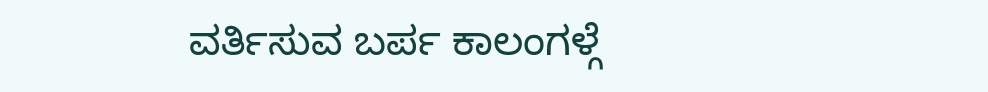ವರ್ತಿಸುವ ಬರ್ಪ ಕಾಲಂಗಳ್ಗೆ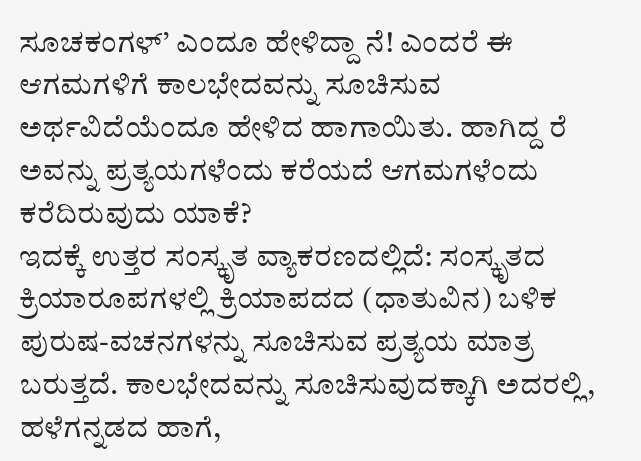ಸೂಚಕಂಗಳ್’ ಎಂದೂ ಹೇಳಿದ್ದಾ ನೆ! ಎಂದರೆ ಈ ಆಗಮಗಳಿಗೆ ಕಾಲಭೇದವನ್ನು ಸೂಚಿಸುವ ಅರ್ಥವಿದೆಯೆಂದೂ ಹೇಳಿದ ಹಾಗಾಯಿತು. ಹಾಗಿದ್ದ ರೆ ಅವನ್ನು ಪ್ರತ್ಯಯಗಳೆಂದು ಕರೆಯದೆ ಆಗಮಗಳೆಂದು ಕರೆದಿರುವುದು ಯಾಕೆ?
ಇದಕ್ಕೆ ಉತ್ತರ ಸಂಸ್ಕೃತ ವ್ಯಾಕರಣದಲ್ಲಿದೆ: ಸಂಸ್ಕೃತದ ಕ್ರಿಯಾರೂಪಗಳಲ್ಲಿ ಕ್ರಿಯಾಪದದ (ಧಾತುವಿನ) ಬಳಿಕ ಪುರುಷ-ವಚನಗಳನ್ನು ಸೂಚಿಸುವ ಪ್ರತ್ಯಯ ಮಾತ್ರ ಬರುತ್ತದೆ. ಕಾಲಭೇದವನ್ನು ಸೂಚಿಸುವುದಕ್ಕಾಗಿ ಅದರಲ್ಲಿ, ಹಳೆಗನ್ನಡದ ಹಾಗೆ,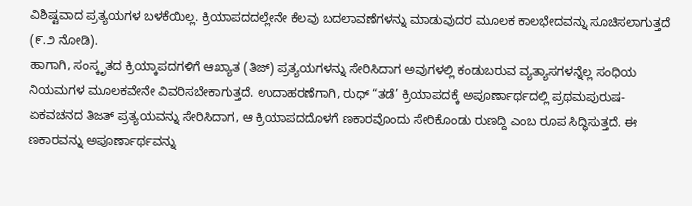ವಿಶಿಷ್ಟವಾದ ಪ್ರತ್ಯಯಗಳ ಬಳಕೆಯಿಲ್ಲ. ಕ್ರಿಯಾಪದದಲ್ಲೇನೇ ಕೆಲವು ಬದಲಾವಣೆಗಳನ್ನು ಮಾಡುವುದರ ಮೂಲಕ ಕಾಲಭೇದವನ್ನು ಸೂಚಿಸಲಾಗುತ್ತದೆ (೯.೨ ನೋಡಿ).
ಹಾಗಾಗಿ, ಸಂಸ್ಕೃತದ ಕ್ರಿಯ್ಕಾಪದಗಳಿಗೆ ಆಖ್ಯಾತ (ತಿಜ್) ಪ್ರತ್ಯಯಗಳನ್ನು ಸೇರಿಸಿದಾಗ ಅವುಗಳಲ್ಲಿ ಕಂಡುಬರುವ ವ್ಯತ್ಯಾಸಗಳನ್ನೆಲ್ಲ ಸಂಧಿಯ ನಿಯಮಗಳ ಮೂಲಕವೇನೇ ವಿವರಿಸಬೇಕಾಗುತ್ತದೆ. ಉದಾಹರಣೆಗಾಗಿ, ರುಧ್ “ತಡೆ’ ಕ್ರಿಯಾಪದಕ್ಕೆ ಅಪೂರ್ಣಾರ್ಥದಲ್ಲಿ ಪ್ರಥಮಪುರುಷ-ಏಕವಚನದ ತಿಜತ್ ಪ್ರತ್ಯಯವನ್ನು ಸೇರಿಸಿದಾಗ, ಆ ಕ್ರಿಯಾಪದದೊಳಗೆ ಣಕಾರವೊಂದು ಸೇರಿಕೊಂಡು ರುಣದ್ದಿ ಎಂಬ ರೂಪ ಸಿದ್ಧಿಸುತ್ತದೆ. ಈ ಣಕಾರವನ್ನು ಅಪೂರ್ಣಾರ್ಥವನ್ನು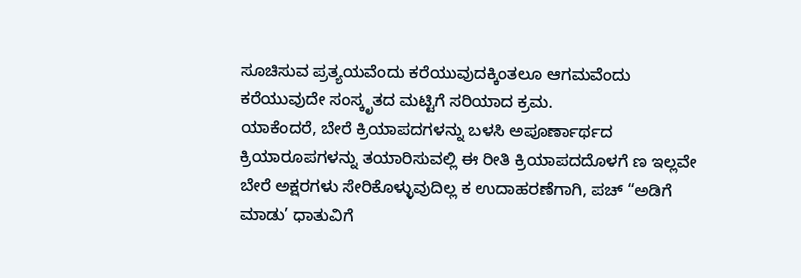ಸೂಚಿಸುವ ಪ್ರತ್ಯಯವೆಂದು ಕರೆಯುವುದಕ್ಕಿಂತಲೂ ಆಗಮವೆಂದು ಕರೆಯುವುದೇ ಸಂಸ್ಕೃತದ ಮಟ್ಟಿಗೆ ಸರಿಯಾದ ಕ್ರಮ.
ಯಾಕೆಂದರೆ, ಬೇರೆ ಕ್ರಿಯಾಪದಗಳನ್ನು ಬಳಸಿ ಅಪೂರ್ಣಾರ್ಥದ ಕ್ರಿಯಾರೂಪಗಳನ್ನು ತಯಾರಿಸುವಲ್ಲಿ ಈ ರೀತಿ ಕ್ರಿಯಾಪದದೊಳಗೆ ಣ ಇಲ್ಲವೇ ಬೇರೆ ಅಕ್ಷರಗಳು ಸೇರಿಕೊಳ್ಳುವುದಿಲ್ಲ ಕ ಉದಾಹರಣೆಗಾಗಿ, ಪಚ್ “ಅಡಿಗೆ ಮಾಡು’ ಧಾತುವಿಗೆ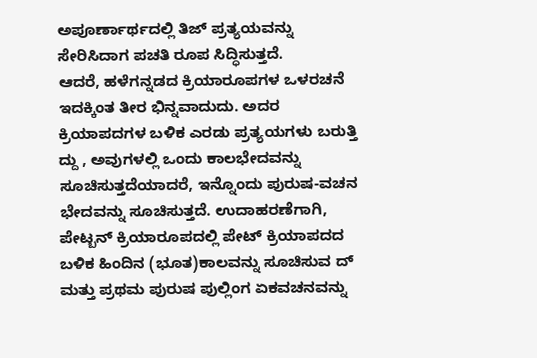ಅಪೂರ್ಣಾರ್ಥದಲ್ಲಿ ತಿಜ್ ಪ್ರತ್ಯಯವನ್ನು ಸೇರಿಸಿದಾಗ ಪಚತಿ ರೂಪ ಸಿದ್ಧಿಸುತ್ತದೆ.
ಆದರೆ, ಹಳೆಗನ್ನಡದ ಕ್ರಿಯಾರೂಪಗಳ ಒಳರಚನೆ ಇದಕ್ಕಿಂತ ತೀರ ಭಿನ್ನವಾದುದು. ಅದರ ಕ್ರಿಯಾಪದಗಳ ಬಳಿಕ ಎರಡು ಪ್ರತ್ಯಯಗಳು ಬರುತ್ತಿ ದ್ದು , ಅವುಗಳಲ್ಲಿ ಒಂದು ಕಾಲಭೇದವನ್ನು ಸೂಚಿಸುತ್ತದೆಯಾದರೆ, ಇನ್ನೊಂದು ಪುರುಷ-ವಚನ ಭೇದವನ್ನು ಸೂಚಿಸುತ್ತದೆ. ಉದಾಹರಣೆಗಾಗಿ,
ಪೇಟ್ಬನ್ ಕ್ರಿಯಾರೂಪದಲ್ಲಿ ಪೇಟ್ ಕ್ರಿಯಾಪದದ ಬಳಿಕ ಹಿಂದಿನ (ಭೂತ)ಕಾಲವನ್ನು ಸೂಚಿಸುವ ದ್ ಮತ್ತು ಪ್ರಥಮ ಪುರುಷ ಪುಲ್ಲಿಂಗ ಏಕವಚನವನ್ನು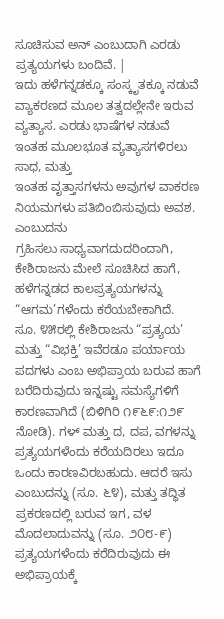ಸೂಚಿಸುವ ಅನ್ ಎಂಬುದಾಗಿ ಎರಡು ಪ್ರತ್ಯಯಗಳು ಬಂದಿವೆ. |
ಇದು ಹಳೆಗನ್ನಡಕ್ಕೂ ಸಂಸ್ಕೃತಕ್ಕೂ ನಡುವೆ ವ್ಯಾಕರಣದ ಮೂಲ ತತ್ವದಲ್ಲೇನೇ ಇರುವ ವ್ಯತ್ಯಾಸ. ಎರಡು ಭಾಷೆಗಳ ನಡುವೆ ಇಂತಹ ಮೂಲಭೂತ ವ್ಯತ್ಯಾಸಗಳಿರಲು ಸಾಧ, ಮತ್ತು
ಇಂತಹ ವೃತ್ತಾಸಗಳನು ಅವುಗಳ ವಾಕರಣ ನಿಯಮಗಳು ಪತಿಬಿಂಬಿಸುವುದು ಅವಶ. ಎಂಬುದನು
ಗ್ರಹಿಸಲು ಸಾಧ್ಯವಾಗದುದರಿಂದಾಗಿ, ಕೇಶಿರಾಜನು ಮೇಲೆ ಸೂಚಿಸಿದ ಹಾಗೆ, ಹಳೆಗನ್ನಡದ ಕಾಲಪ್ರತ್ಯಯಗಳನ್ನು “ಆಗಮ’ಗಳೆಂದು ಕರೆಯಬೇಕಾಗಿದೆ.
ಸೂ. ೪೫ರಲ್ಲಿ ಕೇಶಿರಾಜನು “ಪ್ರತ್ಯಯ’ ಮತ್ತು “ವಿಭಕ್ತಿ’ ಇವೆರಡೂ ಪರ್ಯಾಯ ಪದಗಳು ಎಂಬ ಅಭಿಪ್ರಾಯ ಬರುವ ಹಾಗೆ ಬರೆದಿರುವುದು ಇನ್ನಷ್ಟು ಸಮಸ್ಯೆಗಳಿಗೆ ಕಾರಣವಾಗಿದೆ (ಬಿಳಿಗಿರಿ ೧೯೬೯:೧೨೯ ನೋಡಿ). ಗಳ್ ಮತ್ತು ದ, ದಪ, ವಗಳನ್ನು ಪ್ರತ್ಯಯಗಳೆಂದು ಕರೆಯದಿರಲು ಇದೂ ಒಂದು ಕಾರಣವಿರಬಹುದು. ಆದರೆ ಇಸು ಎಂಬುದನ್ನು (ಸೂ. ೬೪), ಮತ್ತು ತದ್ಧಿತ ಪ್ರಕರಣದಲ್ಲಿ ಬರುವ ಇಗ, ವಳ ಮೊದಲಾದುವನ್ನು (ಸೂ. ೨೦೮-೯) ಪ್ರತ್ಯಯಗಳೆಂದು ಕರೆದಿರುವುದು ಈ ಅಭಿಪ್ರಾಯಕ್ಕೆ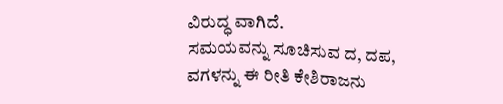ವಿರುದ್ಧ ವಾಗಿದೆ.
ಸಮಯವನ್ನು ಸೂಚಿಸುವ ದ, ದಪ, ವಗಳನ್ನು ಈ ರೀತಿ ಕೇಶಿರಾಜನು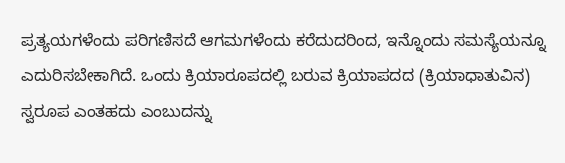ಪ್ರತ್ಯಯಗಳೆಂದು ಪರಿಗಣಿಸದೆ ಆಗಮಗಳೆಂದು ಕರೆದುದರಿಂದ, ಇನ್ನೊಂದು ಸಮಸ್ಯೆಯನ್ನೂ ಎದುರಿಸಬೇಕಾಗಿದೆ. ಒಂದು ಕ್ರಿಯಾರೂಪದಲ್ಲಿ ಬರುವ ಕ್ರಿಯಾಪದದ (ಕ್ರಿಯಾಧಾತುವಿನ) ಸ್ವರೂಪ ಎಂತಹದು ಎಂಬುದನ್ನು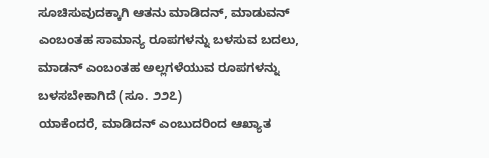ಸೂಚಿಸುವುದಕ್ಕಾಗಿ ಆತನು ಮಾಡಿದನ್, ಮಾಡುವನ್ ಎಂಬಂತಹ ಸಾಮಾನ್ಯ ರೂಪಗಳನ್ನು ಬಳಸುವ ಬದಲು, ಮಾಡನ್ ಎಂಬಂತಹ ಅಲ್ಲಗಳೆಯುವ ರೂಪಗಳನ್ನು ಬಳಸಬೇಕಾಗಿದೆ (ಸೂ. ೨೨೭)
ಯಾಕೆಂದರೆ, ಮಾಡಿದನ್ ಎಂಬುದರಿಂದ ಆಖ್ಯಾತ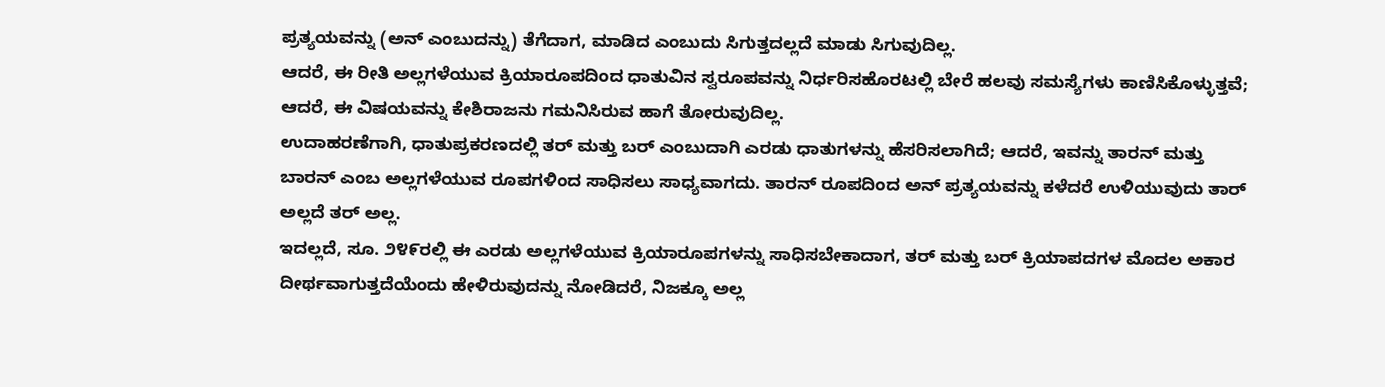ಪ್ರತ್ಯಯವನ್ನು (ಅನ್ ಎಂಬುದನ್ನು) ತೆಗೆದಾಗ, ಮಾಡಿದ ಎಂಬುದು ಸಿಗುತ್ತದಲ್ಲದೆ ಮಾಡು ಸಿಗುವುದಿಲ್ಲ.
ಆದರೆ, ಈ ರೀತಿ ಅಲ್ಲಗಳೆಯುವ ಕ್ರಿಯಾರೂಪದಿಂದ ಧಾತುವಿನ ಸ್ವರೂಪವನ್ನು ನಿರ್ಧರಿಸಹೊರಟಲ್ಲಿ ಬೇರೆ ಹಲವು ಸಮಸ್ಯೆಗಳು ಕಾಣಿಸಿಕೊಳ್ಳುತ್ತವೆ; ಆದರೆ, ಈ ವಿಷಯವನ್ನು ಕೇಶಿರಾಜನು ಗಮನಿಸಿರುವ ಹಾಗೆ ತೋರುವುದಿಲ್ಲ.
ಉದಾಹರಣೆಗಾಗಿ, ಧಾತುಪ್ರಕರಣದಲ್ಲಿ ತರ್ ಮತ್ತು ಬರ್ ಎಂಬುದಾಗಿ ಎರಡು ಧಾತುಗಳನ್ನು ಹೆಸರಿಸಲಾಗಿದೆ; ಆದರೆ, ಇವನ್ನು ತಾರನ್ ಮತ್ತು ಬಾರನ್ ಎಂಬ ಅಲ್ಲಗಳೆಯುವ ರೂಪಗಳಿಂದ ಸಾಧಿಸಲು ಸಾಧ್ಯವಾಗದು. ತಾರನ್ ರೂಪದಿಂದ ಅನ್ ಪ್ರತ್ಯಯವನ್ನು ಕಳೆದರೆ ಉಳಿಯುವುದು ತಾರ್ ಅಲ್ಲದೆ ತರ್ ಅಲ್ಲ.
ಇದಲ್ಲದೆ, ಸೂ. ೨೪೯ರಲ್ಲಿ ಈ ಎರಡು ಅಲ್ಲಗಳೆಯುವ ಕ್ರಿಯಾರೂಪಗಳನ್ನು ಸಾಧಿಸಬೇಕಾದಾಗ, ತರ್ ಮತ್ತು ಬರ್ ಕ್ರಿಯಾಪದಗಳ ಮೊದಲ ಅಕಾರ ದೀರ್ಥವಾಗುತ್ತದೆಯೆಂದು ಹೇಳಿರುವುದನ್ನು ನೋಡಿದರೆ, ನಿಜಕ್ಕೂ ಅಲ್ಲ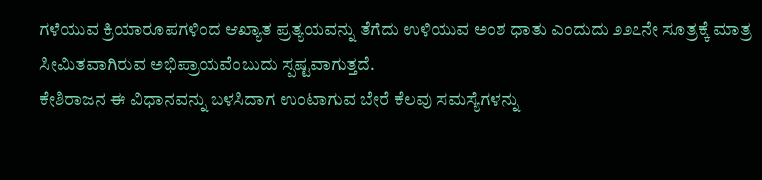ಗಳೆಯುವ ಕ್ರಿಯಾರೂಪಗಳಿಂದ ಆಖ್ಯಾತ ಪ್ರತ್ಯಯವನ್ನು ತೆಗೆದು ಉಳಿಯುವ ಅಂಶ ಧಾತು ಎಂದುದು ೨೨೭ನೇ ಸೂತ್ರಕ್ಕೆ ಮಾತ್ರ ಸೀಮಿತವಾಗಿರುವ ಅಭಿಪ್ರಾಯವೆಂಬುದು ಸ್ಪಷ್ಟವಾಗುತ್ತದೆ.
ಕೇಶಿರಾಜನ ಈ ವಿಧಾನವನ್ನು ಬಳಸಿದಾಗ ಉಂಟಾಗುವ ಬೇರೆ ಕೆಲವು ಸಮಸ್ಯೆಗಳನ್ನು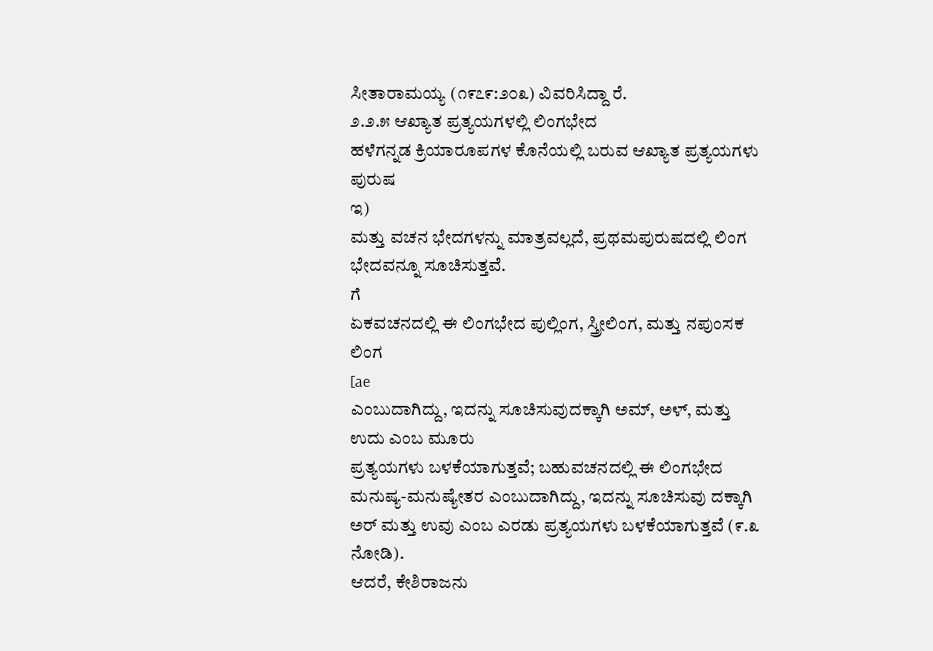ಸೀತಾರಾಮಯ್ಯ (೧೯೭೯:೨೦೩) ವಿವರಿಸಿದ್ದಾ ರೆ.
೨.೨.೫ ಆಖ್ಯಾತ ಪ್ರತ್ಯಯಗಳಲ್ಲಿ ಲಿಂಗಭೇದ
ಹಳೆಗನ್ನಡ ಕ್ರಿಯಾರೂಪಗಳ ಕೊನೆಯಲ್ಲಿ ಬರುವ ಆಖ್ಯಾತ ಪ್ರತ್ಯಯಗಳು ಪುರುಷ
ಇ)
ಮತ್ತು ವಚನ ಭೇದಗಳನ್ನು ಮಾತ್ರವಲ್ಲದೆ, ಪ್ರಥಮಪುರುಷದಲ್ಲಿ ಲಿಂಗ ಭೇದವನ್ನೂ ಸೂಚಿಸುತ್ತವೆ.
ಗೆ
ಏಕವಚನದಲ್ಲಿ ಈ ಲಿಂಗಭೇದ ಪುಲ್ಲಿಂಗ, ಸ್ತ್ರೀಲಿಂಗ, ಮತ್ತು ನಪುಂಸಕ ಲಿಂಗ
[ae
ಎಂಬುದಾಗಿದ್ದು, ಇದನ್ನು ಸೂಚಿಸುವುದಕ್ಕಾಗಿ ಅಮ್, ಅಳ್, ಮತ್ತು ಉದು ಎಂಬ ಮೂರು
ಪ್ರತ್ಯಯಗಳು ಬಳಕೆಯಾಗುತ್ತವೆ; ಬಹುವಚನದಲ್ಲಿ ಈ ಲಿಂಗಭೇದ ಮನುಷ್ಯ-ಮನುಷ್ಯೇತರ ಎಂಬುದಾಗಿದ್ದು, ಇದನ್ನು ಸೂಚಿಸುವು ದಕ್ಕಾಗಿ ಅರ್ ಮತ್ತು ಉವು ಎಂಬ ಎರಡು ಪ್ರತ್ಯಯಗಳು ಬಳಕೆಯಾಗುತ್ತವೆ (೯.೩ ನೋಡಿ).
ಆದರೆ, ಕೇಶಿರಾಜನು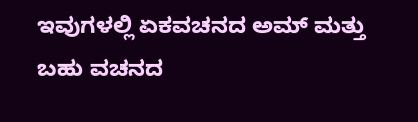ಇವುಗಳಲ್ಲಿ ಏಕವಚನದ ಅಮ್ ಮತ್ತು ಬಹು ವಚನದ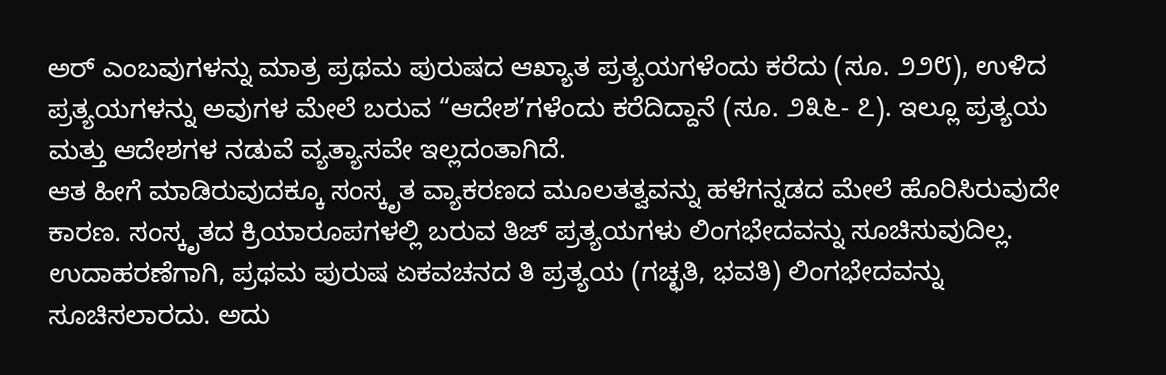ಅರ್ ಎಂಬವುಗಳನ್ನು ಮಾತ್ರ ಪ್ರಥಮ ಪುರುಷದ ಆಖ್ಯಾತ ಪ್ರತ್ಯಯಗಳೆಂದು ಕರೆದು (ಸೂ. ೨೨೮), ಉಳಿದ ಪ್ರತ್ಯಯಗಳನ್ನು ಅವುಗಳ ಮೇಲೆ ಬರುವ “ಆದೇಶ’ಗಳೆಂದು ಕರೆದಿದ್ದಾನೆ (ಸೂ. ೨೩೬- ೭). ಇಲ್ಲೂ ಪ್ರತ್ಯಯ ಮತ್ತು ಆದೇಶಗಳ ನಡುವೆ ವ್ಯತ್ಯಾಸವೇ ಇಲ್ಲದಂತಾಗಿದೆ.
ಆತ ಹೀಗೆ ಮಾಡಿರುವುದಕ್ಕೂ ಸಂಸ್ಕೃತ ವ್ಯಾಕರಣದ ಮೂಲತತ್ವವನ್ನು ಹಳೆಗನ್ನಡದ ಮೇಲೆ ಹೊರಿಸಿರುವುದೇ ಕಾರಣ. ಸಂಸ್ಕೃತದ ಕ್ರಿಯಾರೂಪಗಳಲ್ಲಿ ಬರುವ ತಿಜ್ ಪ್ರತ್ಯಯಗಳು ಲಿಂಗಭೇದವನ್ನು ಸೂಚಿಸುವುದಿಲ್ಲ.
ಉದಾಹರಣೆಗಾಗಿ, ಪ್ರಥಮ ಪುರುಷ ಏಕವಚನದ ತಿ ಪ್ರತ್ಯಯ (ಗಚ್ಛತಿ, ಭವತಿ) ಲಿಂಗಭೇದವನ್ನು ಸೂಚಿಸಲಾರದು. ಅದು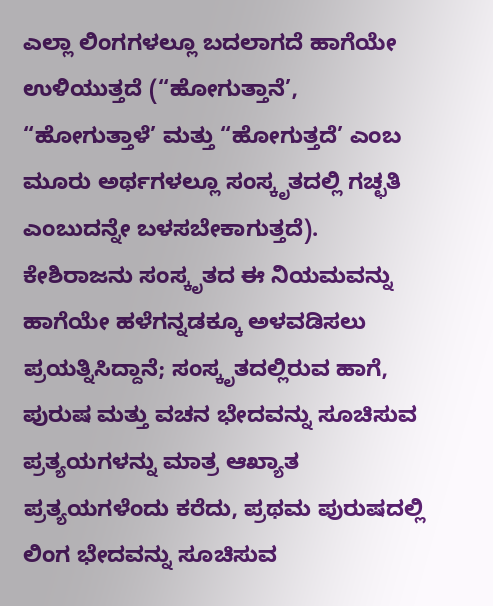ಎಲ್ಲಾ ಲಿಂಗಗಳಲ್ಲೂ ಬದಲಾಗದೆ ಹಾಗೆಯೇ ಉಳಿಯುತ್ತದೆ (“ಹೋಗುತ್ತಾನೆ’, “ಹೋಗುತ್ತಾಳೆ’ ಮತ್ತು “ಹೋಗುತ್ತದೆ’ ಎಂಬ ಮೂರು ಅರ್ಥಗಳಲ್ಲೂ ಸಂಸ್ಕೃತದಲ್ಲಿ ಗಚ್ಛತಿ ಎಂಬುದನ್ನೇ ಬಳಸಬೇಕಾಗುತ್ತದೆ).
ಕೇಶಿರಾಜನು ಸಂಸ್ಕೃತದ ಈ ನಿಯಮವನ್ನು ಹಾಗೆಯೇ ಹಳೆಗನ್ನಡಕ್ಕೂ ಅಳವಡಿಸಲು ಪ್ರಯತ್ನಿಸಿದ್ದಾನೆ; ಸಂಸ್ಕೃತದಲ್ಲಿರುವ ಹಾಗೆ, ಪುರುಷ ಮತ್ತು ವಚನ ಭೇದವನ್ನು ಸೂಚಿಸುವ ಪ್ರತ್ಯಯಗಳನ್ನು ಮಾತ್ರ ಆಖ್ಯಾತ ಪ್ರತ್ಯಯಗಳೆಂದು ಕರೆದು, ಪ್ರಥಮ ಪುರುಷದಲ್ಲಿ ಲಿಂಗ ಭೇದವನ್ನು ಸೂಚಿಸುವ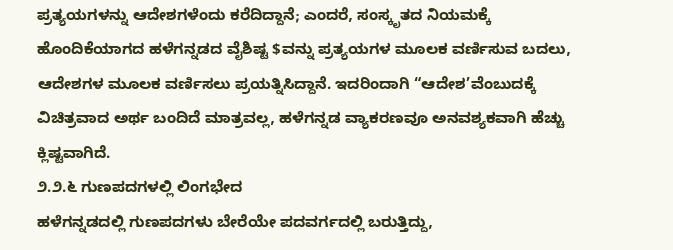ಪ್ರತ್ಯಯಗಳನ್ನು ಆದೇಶಗಳೆಂದು ಕರೆದಿದ್ದಾನೆ; ಎಂದರೆ, ಸಂಸ್ಕೃತದ ನಿಯಮಕ್ಕೆ ಹೊಂದಿಕೆಯಾಗದ ಹಳೆಗನ್ನಡದ ವೈಶಿಷ್ಟ $ವನ್ನು ಪ್ರತ್ಯಯಗಳ ಮೂಲಕ ವರ್ಣಿಸುವ ಬದಲು, ಆದೇಶಗಳ ಮೂಲಕ ವರ್ಣಿಸಲು ಪ್ರಯತ್ನಿಸಿದ್ದಾನೆ. ಇದರಿಂದಾಗಿ “ಆದೇಶ’ವೆಂಬುದಕ್ಕೆ ವಿಚಿತ್ರವಾದ ಅರ್ಥ ಬಂದಿದೆ ಮಾತ್ರವಲ್ಲ, ಹಳೆಗನ್ನಡ ವ್ಯಾಕರಣವೂ ಅನವಶ್ಯಕವಾಗಿ ಹೆಚ್ಚು ಕ್ಲಿಷ್ಟವಾಗಿದೆ.
೨.೨.೬ ಗುಣಪದಗಳಲ್ಲಿ ಲಿಂಗಭೇದ
ಹಳೆಗನ್ನಡದಲ್ಲಿ ಗುಣಪದಗಳು ಬೇರೆಯೇ ಪದವರ್ಗದಲ್ಲಿ ಬರುತ್ತಿದ್ದು,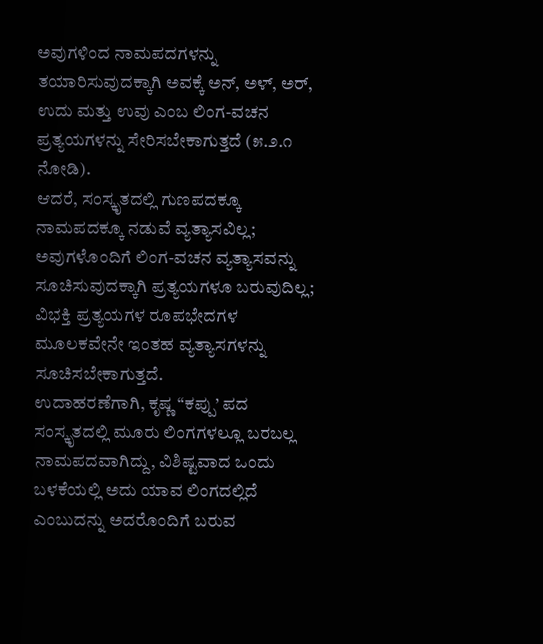ಅವುಗಳಿಂದ ನಾಮಪದಗಳನ್ನು ತಯಾರಿಸುವುದಕ್ಕಾಗಿ ಅವಕ್ಕೆ ಅನ್, ಅಳ್, ಅರ್, ಉದು ಮತ್ತು ಉವು ಎಂಬ ಲಿಂಗ-ವಚನ ಪ್ರತ್ಯಯಗಳನ್ನು ಸೇರಿಸಬೇಕಾಗುತ್ತದೆ (೫.೨.೧ ನೋಡಿ).
ಆದರೆ, ಸಂಸ್ಕೃತದಲ್ಲಿ ಗುಣಪದಕ್ಕೂ ನಾಮಪದಕ್ಕೂ ನಡುವೆ ವ್ಯತ್ಯಾಸವಿಲ್ಲ; ಅವುಗಳೊಂದಿಗೆ ಲಿಂಗ-ವಚನ ವ್ಯತ್ಯಾಸವನ್ನು ಸೂಚಿಸುವುದಕ್ಕಾಗಿ ಪ್ರತ್ಯಯಗಳೂ ಬರುವುದಿಲ್ಲ; ವಿಭಕ್ತಿ ಪ್ರತ್ಯಯಗಳ ರೂಪಭೇದಗಳ ಮೂಲಕವೇನೇ ಇಂತಹ ವ್ಯತ್ಯಾಸಗಳನ್ನು ಸೂಚಿಸಬೇಕಾಗುತ್ತದೆ.
ಉದಾಹರಣೆಗಾಗಿ, ಕೃಷ್ಣ “ಕಪ್ಪು’ ಪದ ಸಂಸ್ಕೃತದಲ್ಲಿ ಮೂರು ಲಿಂಗಗಳಲ್ಲೂ ಬರಬಲ್ಲ ನಾಮಪದವಾಗಿದ್ದು, ವಿಶಿಷ್ಟವಾದ ಒಂದು ಬಳಕೆಯಲ್ಲಿ ಅದು ಯಾವ ಲಿಂಗದಲ್ಲಿದೆ ಎಂಬುದನ್ನು ಅದರೊಂದಿಗೆ ಬರುವ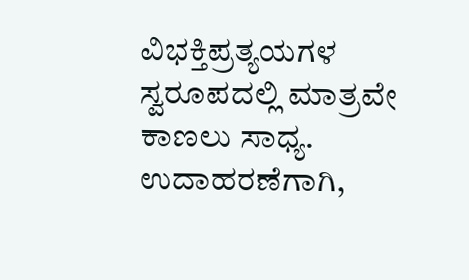ವಿಭಕ್ತಿಪ್ರತ್ಯಯಗಳ ಸ್ವರೂಪದಲ್ಲಿ ಮಾತ್ರವೇ ಕಾಣಲು ಸಾಧ್ಯ. ಉದಾಹರಣೆಗಾಗಿ,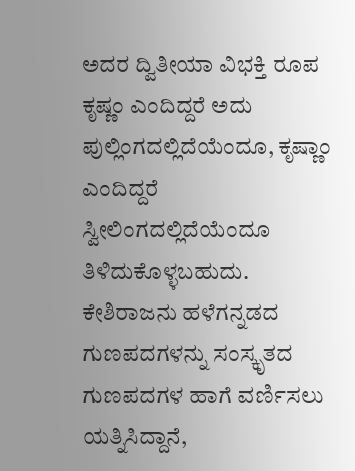ಅದರ ದ್ವಿತೀಯಾ ವಿಭಕ್ತಿ ರೂಪ ಕೃಷ್ಣಂ ಎಂದಿದ್ದರೆ ಅದು ಪುಲ್ಲಿಂಗದಲ್ಲಿದೆಯೆಂದೂ, ಕೃಷ್ಣಾಂ ಎಂದಿದ್ದರೆ ಸ್ವೀಲಿಂಗದಲ್ಲಿದೆಯೆಂದೂ ತಿಳಿದುಕೊಳ್ಳಬಹುದು.
ಕೇಶಿರಾಜನು ಹಳೆಗನ್ನಡದ ಗುಣಪದಗಳನ್ನು ಸಂಸ್ಕೃತದ ಗುಣಪದಗಳ ಹಾಗೆ ವರ್ಣಿಸಲು
ಯತ್ನಿಸಿದ್ದಾನೆ,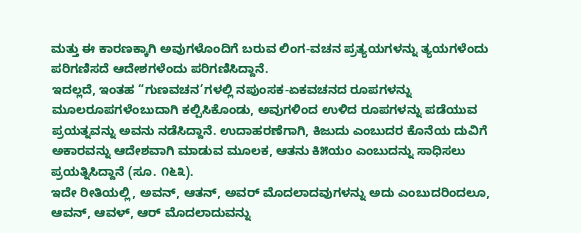ಮತ್ತು ಈ ಕಾರಣಕ್ಕಾಗಿ ಅವುಗಳೊಂದಿಗೆ ಬರುವ ಲಿಂಗ-ವಚನ ಪ್ರತ್ಯಯಗಳನ್ನು ತ್ಯಯಗಳೆಂದು ಪರಿಗಣಿಸದೆ ಆದೇಶಗಳೆಂದು ಪರಿಗಣಿಸಿದ್ದಾನೆ.
ಇದಲ್ಲದೆ, ಇಂತಹ “ಗುಣವಚನ’ಗಳಲ್ಲಿ ನಪುಂಸಕ-ಏಕವಚನದ ರೂಪಗಳನ್ನು ಮೂಲರೂಪಗಳೆಂಬುದಾಗಿ ಕಲ್ಪಿಸಿಕೊಂಡು, ಅವುಗಳಿಂದ ಉಳಿದ ರೂಪಗಳನ್ನು ಪಡೆಯುವ ಪ್ರಯತ್ನವನ್ನು ಅವನು ನಡೆಸಿದ್ದಾನೆ. ಉದಾಹರಣೆಗಾಗಿ, ಕಿಜುದು ಎಂಬುದರ ಕೊನೆಯ ದುವಿಗೆ ಅಕಾರವನ್ನು ಆದೇಶವಾಗಿ ಮಾಡುವ ಮೂಲಕ, ಆತನು ಕಿ೫ಯಂ ಎಂಬುದನ್ನು ಸಾಧಿಸಲು ಪ್ರಯತ್ನಿಸಿದ್ದಾನೆ (ಸೂ. ೧೬೩).
ಇದೇ ರೀತಿಯಲ್ಲಿ, ಅವನ್, ಆತನ್, ಅವರ್ ಮೊದಲಾದವುಗಳನ್ನು ಅದು ಎಂಬುದರಿಂದಲೂ, ಆವನ್, ಆವಳ್, ಆರ್ ಮೊದಲಾದುವನ್ನು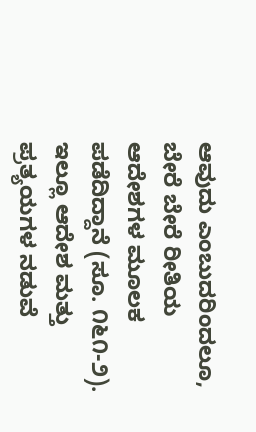ಆವುದು ಎಂಬುದರಿಂದಲೂ, ಬೇರೆ ಬೇರೆ ರೀತಿಯ ಆದೇಶಗಳ ಮೂಲಕ ಪಡೆದಿದ್ದಾನೆ (ಸೂ. ೧೬೧-೨). ಇಲ್ಲೂ ಆದೇಶ ಮತ್ತು ಪ್ರತ್ಯಯಗಳ ನಡುವೆ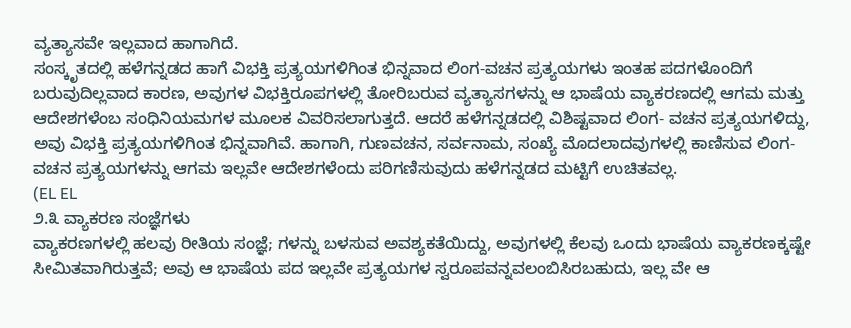ವ್ಯತ್ಯಾಸವೇ ಇಲ್ಲವಾದ ಹಾಗಾಗಿದೆ.
ಸಂಸ್ಕೃತದಲ್ಲಿ ಹಳೆಗನ್ನಡದ ಹಾಗೆ ವಿಭಕ್ತಿ ಪ್ರತ್ಯಯಗಳಿಗಿಂತ ಭಿನ್ನವಾದ ಲಿಂಗ-ವಚನ ಪ್ರತ್ಯಯಗಳು ಇಂತಹ ಪದಗಳೊಂದಿಗೆ ಬರುವುದಿಲ್ಲವಾದ ಕಾರಣ, ಅವುಗಳ ವಿಭಕ್ತಿರೂಪಗಳಲ್ಲಿ ತೋರಿಬರುವ ವ್ಯತ್ಯಾಸಗಳನ್ನು ಆ ಭಾಷೆಯ ವ್ಯಾಕರಣದಲ್ಲಿ ಆಗಮ ಮತ್ತು ಆದೇಶಗಳೆಂಬ ಸಂಧಿನಿಯಮಗಳ ಮೂಲಕ ವಿವರಿಸಲಾಗುತ್ತದೆ. ಆದರೆ ಹಳೆಗನ್ನಡದಲ್ಲಿ ವಿಶಿಷ್ಟವಾದ ಲಿಂಗ- ವಚನ ಪ್ರತ್ಯಯಗಳಿದ್ದು, ಅವು ವಿಭಕ್ತಿ ಪ್ರತ್ಯಯಗಳಿಗಿಂತ ಭಿನ್ನವಾಗಿವೆ. ಹಾಗಾಗಿ, ಗುಣವಚನ, ಸರ್ವನಾಮ, ಸಂಖ್ಯೆ ಮೊದಲಾದವುಗಳಲ್ಲಿ ಕಾಣಿಸುವ ಲಿಂಗ-ವಚನ ಪ್ರತ್ಯಯಗಳನ್ನು ಆಗಮ ಇಲ್ಲವೇ ಆದೇಶಗಳೆಂದು ಪರಿಗಣಿಸುವುದು ಹಳೆಗನ್ನಡದ ಮಟ್ಟಿಗೆ ಉಚಿತವಲ್ಲ.
(EL EL
೨.೩ ವ್ಯಾಕರಣ ಸಂಜ್ಞೆಗಳು
ವ್ಯಾಕರಣಗಳಲ್ಲಿ ಹಲವು ರೀತಿಯ ಸಂಜ್ಞೆ; ಗಳನ್ನು ಬಳಸುವ ಅವಶ್ಯಕತೆಯಿದ್ದು, ಅವುಗಳಲ್ಲಿ ಕೆಲವು ಒಂದು ಭಾಷೆಯ ವ್ಯಾಕರಣಕ್ಕಷ್ಟೇ ಸೀಮಿತವಾಗಿರುತ್ತವೆ; ಅವು ಆ ಭಾಷೆಯ ಪದ ಇಲ್ಲವೇ ಪ್ರತ್ಯಯಗಳ ಸ್ವರೂಪವನ್ನವಲಂಬಿಸಿರಬಹುದು, ಇಲ್ಲ ವೇ ಆ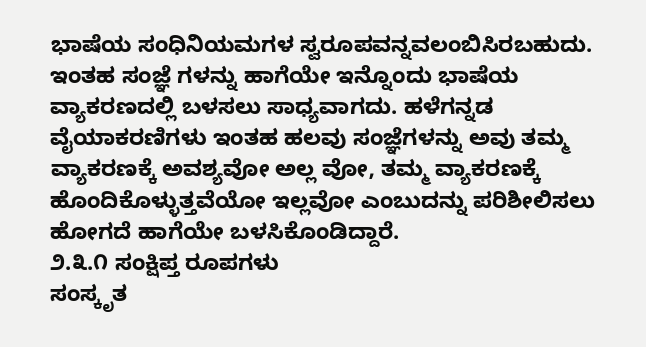ಭಾಷೆಯ ಸಂಧಿನಿಯಮಗಳ ಸ್ವರೂಪವನ್ನವಲಂಬಿಸಿರಬಹುದು.
ಇಂತಹ ಸಂಜ್ಞೆ ಗಳನ್ನು ಹಾಗೆಯೇ ಇನ್ನೊಂದು ಭಾಷೆಯ ವ್ಯಾಕರಣದಲ್ಲಿ ಬಳಸಲು ಸಾಧ್ಯವಾಗದು. ಹಳೆಗನ್ನಡ ವೈಯಾಕರಣಿಗಳು ಇಂತಹ ಹಲವು ಸಂಜ್ಞೆಗಳನ್ನು ಅವು ತಮ್ಮ ವ್ಯಾಕರಣಕ್ಕೆ ಅವಶ್ಯವೋ ಅಲ್ಲ ವೋ, ತಮ್ಮ ವ್ಯಾಕರಣಕ್ಕೆ ಹೊಂದಿಕೊಳ್ಳುತ್ತವೆಯೋ ಇಲ್ಲವೋ ಎಂಬುದನ್ನು ಪರಿಶೀಲಿಸಲು ಹೋಗದೆ ಹಾಗೆಯೇ ಬಳಸಿಕೊಂಡಿದ್ದಾರೆ.
೨.೩.೧ ಸಂಕ್ಷಿಪ್ತ ರೂಪಗಳು
ಸಂಸ್ಕೃತ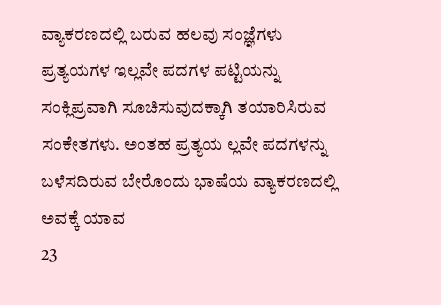ವ್ಯಾಕರಣದಲ್ಲಿ ಬರುವ ಹಲವು ಸಂಜ್ಞೆಗಳು ಪ್ರತ್ಯಯಗಳ ಇಲ್ಲವೇ ಪದಗಳ ಪಟ್ಟಿಯನ್ನು ಸಂಕ್ಲಿಪ್ರವಾಗಿ ಸೂಚಿಸುವುದಕ್ಕಾಗಿ ತಯಾರಿಸಿರುವ ಸಂಕೇತಗಳು. ಅಂತಹ ಪ್ರತ್ಯಯ ಲ್ಲವೇ ಪದಗಳನ್ನು ಬಳೆಸದಿರುವ ಬೇರೊಂದು ಭಾಷೆಯ ವ್ಯಾಕರಣದಲ್ಲಿ ಅವಕ್ಕೆ ಯಾವ
23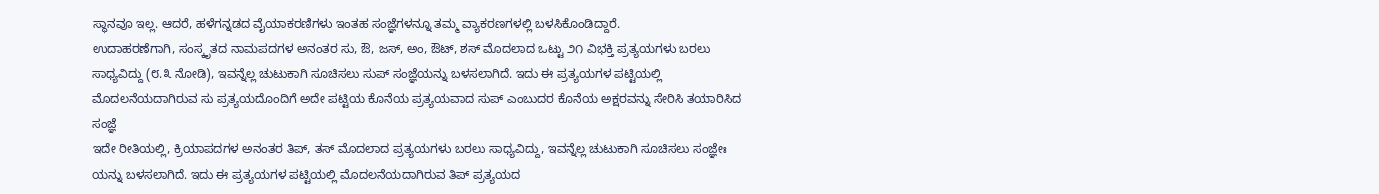ಸ್ಥಾನವೂ ಇಲ್ಲ. ಆದರೆ, ಹಳೆಗನ್ನಡದ ವೈಯಾಕರಣಿಗಳು ಇಂತಹ ಸಂಜ್ಞೆಗಳನ್ನೂ ತಮ್ಮ ವ್ಯಾಕರಣಗಳಲ್ಲಿ ಬಳಸಿಕೊಂಡಿದ್ದಾರೆ.
ಉದಾಹರಣೆಗಾಗಿ, ಸಂಸ್ಕೃತದ ನಾಮಪದಗಳ ಅನಂತರ ಸು, ಔ, ಜಸ್, ಅಂ, ಔಟ್, ಶಸ್ ಮೊದಲಾದ ಒಟ್ಟು ೨೧ ವಿಭಕ್ತಿ ಪ್ರತ್ಯಯಗಳು ಬರಲು ಸಾಧ್ಯವಿದ್ದು (೮.೩ ನೋಡಿ), ಇವನ್ನೆಲ್ಲ ಚುಟುಕಾಗಿ ಸೂಚಿಸಲು ಸುಪ್ ಸಂಜ್ಞೆಯನ್ನು ಬಳಸಲಾಗಿದೆ. ಇದು ಈ ಪ್ರತ್ಯಯಗಳ ಪಟ್ಟಿಯಲ್ಲಿ ಮೊದಲನೆಯದಾಗಿರುವ ಸು ಪ್ರತ್ಯಯದೊಂದಿಗೆ ಅದೇ ಪಟ್ಟಿಯ ಕೊನೆಯ ಪ್ರತ್ಯಯವಾದ ಸುಪ್ ಎಂಬುದರ ಕೊನೆಯ ಅಕ್ಷರವನ್ನು ಸೇರಿಸಿ ತಯಾರಿಸಿದ ಸಂಜ್ಞೆ
ಇದೇ ರೀತಿಯಲ್ಲಿ, ಕ್ರಿಯಾಪದಗಳ ಅನಂತರ ತಿಪ್, ತಸ್ ಮೊದಲಾದ ಪ್ರತ್ಯಯಗಳು ಬರಲು ಸಾಧ್ಯವಿದ್ದು, ಇವನ್ನೆಲ್ಲ ಚುಟುಕಾಗಿ ಸೂಚಿಸಲು ಸಂಜ್ಞೇಃ ಯನ್ನು ಬಳಸಲಾಗಿದೆ. ಇದು ಈ ಪ್ರತ್ಯಯಗಳ ಪಟ್ಟಿಯಲ್ಲಿ ಮೊದಲನೆಯದಾಗಿರುವ ತಿಪ್ ಪ್ರತ್ಯಯದ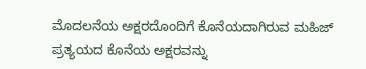ಮೊದಲನೆಯ ಅಕ್ಷರದೊಂದಿಗೆ ಕೊನೆಯದಾಗಿರುವ ಮಹಿಜ್ ಪ್ರತ್ಯಯದ ಕೊನೆಯ ಅಕ್ಷರವನ್ನು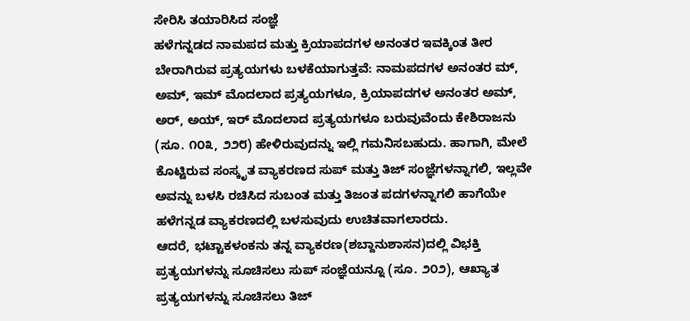ಸೇರಿಸಿ ತಯಾರಿಸಿದ ಸಂಜ್ಞೆ
ಹಳೆಗನ್ನಡದ ನಾಮಪದ ಮತ್ತು ಕ್ರಿಯಾಪದಗಳ ಅನಂತರ ಇವಕ್ಕಿಂತ ತೀರ ಬೇರಾಗಿರುವ ಪ್ರತ್ಯಯಗಳು ಬಳಕೆಯಾಗುತ್ತವೆ: ನಾಮಪದಗಳ ಅನಂತರ ಮ್, ಅಮ್, ಇಮ್ ಮೊದಲಾದ ಪ್ರತ್ಯಯಗಳೂ, ಕ್ರಿಯಾಪದಗಳ ಅನಂತರ ಅಮ್, ಅರ್, ಅಯ್, ಇರ್ ಮೊದಲಾದ ಪ್ರತ್ಯಯಗಳೂ ಬರುವುವೆಂದು ಕೇಶಿರಾಜನು (ಸೂ. ೧೦೩, ೨೨೮) ಹೇಳಿರುವುದನ್ನು ಇಲ್ಲಿ ಗಮನಿಸಬಹುದು. ಹಾಗಾಗಿ, ಮೇಲೆ ಕೊಟ್ಟಿರುವ ಸಂಸ್ಕೃತ ವ್ಯಾಕರಣದ ಸುಪ್ ಮತ್ತು ತಿಜ್ ಸಂಜ್ಞೆಗಳನ್ನಾಗಲಿ, ಇಲ್ಲವೇ ಅವನ್ನು ಬಳಸಿ ರಚಿಸಿದ ಸುಬಂತ ಮತ್ತು ತಿಜಂತ ಪದಗಳನ್ನಾಗಲಿ ಹಾಗೆಯೇ ಹಳೆಗನ್ನಡ ವ್ಯಾಕರಣದಲ್ಲಿ ಬಳಸುವುದು ಉಚಿತವಾಗಲಾರದು.
ಆದರೆ, ಭಟ್ಟಾಕಳಂಕನು ತನ್ನ ವ್ಯಾಕರಣ(ಶಬ್ದಾನುಶಾಸನ)ದಲ್ಲಿ ವಿಭಕ್ತಿ ಪ್ರತ್ಯಯಗಳನ್ನು ಸೂಚಿಸಲು ಸುಪ್ ಸಂಜ್ಞೆಯನ್ನೂ (ಸೂ. ೨೦೨), ಆಖ್ಯಾತ ಪ್ರತ್ಯಯಗಳನ್ನು ಸೂಚಿಸಲು ತಿಜ್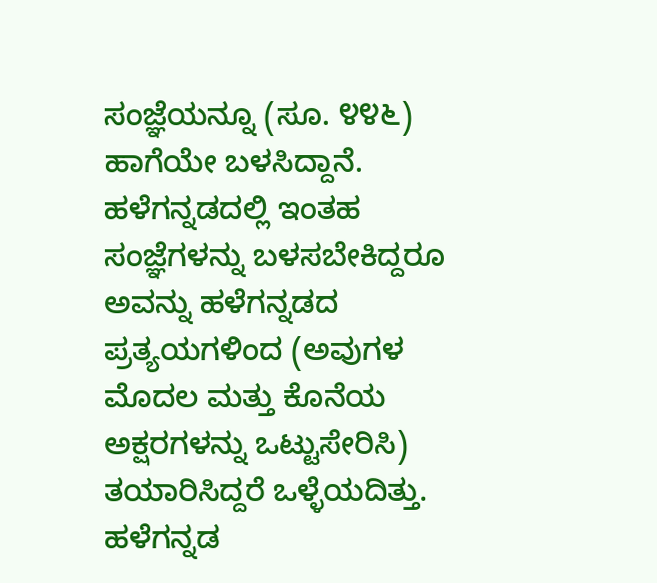ಸಂಜ್ಞೆಯನ್ನೂ (ಸೂ. ೪೪೬) ಹಾಗೆಯೇ ಬಳಸಿದ್ದಾನೆ. ಹಳೆಗನ್ನಡದಲ್ಲಿ ಇಂತಹ ಸಂಜ್ಞೆಗಳನ್ನು ಬಳಸಬೇಕಿದ್ದರೂ ಅವನ್ನು ಹಳೆಗನ್ನಡದ ಪ್ರತ್ಯಯಗಳಿಂದ (ಅವುಗಳ ಮೊದಲ ಮತ್ತು ಕೊನೆಯ ಅಕ್ಷರಗಳನ್ನು ಒಟ್ಟುಸೇರಿಸಿ) ತಯಾರಿಸಿದ್ದರೆ ಒಳ್ಳೆಯದಿತ್ತು.
ಹಳೆಗನ್ನಡ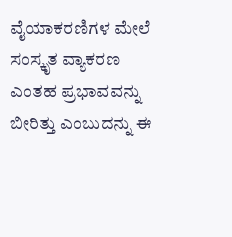ವೈಯಾಕರಣಿಗಳ ಮೇಲೆ ಸಂಸ್ಕೃತ ವ್ಯಾಕರಣ ಎಂತಹ ಪ್ರಭಾವವನ್ನು ಬೀರಿತ್ತು ಎಂಬುದನ್ನು ಈ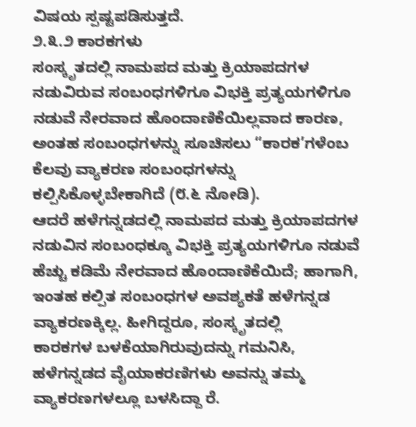ವಿಷಯ ಸ್ಪಷ್ಟಪಡಿಸುತ್ತದೆ.
೨.೩.೨ ಕಾರಕಗಳು
ಸಂಸ್ಕೃತದಲ್ಲಿ ನಾಮಪದ ಮತ್ತು ಕ್ರಿಯಾಪದಗಳ ನಡುವಿರುವ ಸಂಬಂಧಗಳಿಗೂ ವಿಭಕ್ತಿ ಪ್ರತ್ಯಯಗಳಿಗೂ ನಡುವೆ ನೇರವಾದ ಹೊಂದಾಣಿಕೆಯಿಲ್ಲವಾದ ಕಾರಣ, ಅಂತಹ ಸಂಬಂಧಗಳನ್ನು ಸೂಚಿಸಲು “ಕಾರಕ’ಗಳೆಂಬ ಕೆಲವು ವ್ಯಾಕರಣ ಸಂಬಂಧಗಳನ್ನು ಕಲ್ಪಿಸಿಕೊಳ್ಳಬೇಕಾಗಿದೆ (೮.೬ ನೋಡಿ).
ಆದರೆ ಹಳೆಗನ್ನಡದಲ್ಲಿ ನಾಮಪದ ಮತ್ತು ಕ್ರಿಯಾಪದಗಳ ನಡುವಿನ ಸಂಬಂಧಕ್ಕೂ ವಿಭಕ್ತಿ ಪ್ರತ್ಯಯಗಳಿಗೂ ನಡುವೆ ಹೆಚ್ಚು ಕಡಿಮೆ ನೇರವಾದ ಹೊಂದಾಣಿಕೆಯಿದೆ; ಹಾಗಾಗಿ, ಇಂತಹ ಕಲ್ಪಿತ ಸಂಬಂಧಗಳ ಅವಶ್ಯಕತೆ ಹಳೆಗನ್ನಡ ವ್ಯಾಕರಣಕ್ಕಿಲ್ಲ. ಹೀಗಿದ್ದರೂ, ಸಂಸ್ಕೃತದಲ್ಲಿ
ಕಾರಕಗಳ ಬಳಕೆಯಾಗಿರುವುದನ್ನು ಗಮನಿಸಿ, ಹಳೆಗನ್ನಡದ ವೈಯಾಕರಣಿಗಳು ಅವನ್ನು ತಮ್ಮ ವ್ಯಾಕರಣಗಳಲ್ಲೂ ಬಳಸಿದ್ದಾ ರೆ.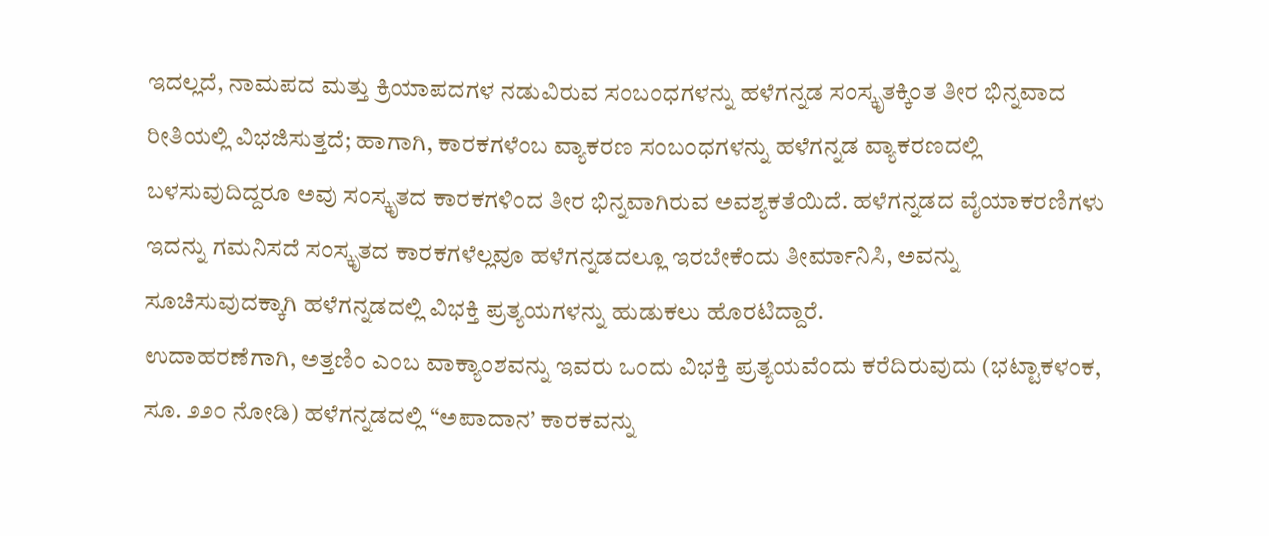ಇದಲ್ಲದೆ, ನಾಮಪದ ಮತ್ತು ಕ್ರಿಯಾಪದಗಳ ನಡುವಿರುವ ಸಂಬಂಧಗಳನ್ನು ಹಳೆಗನ್ನಡ ಸಂಸ್ಕೃತಕ್ಕಿಂತ ತೀರ ಭಿನ್ನವಾದ ರೀತಿಯಲ್ಲಿ ವಿಭಜಿಸುತ್ತದೆ; ಹಾಗಾಗಿ, ಕಾರಕಗಳೆಂಬ ವ್ಯಾಕರಣ ಸಂಬಂಧಗಳನ್ನು ಹಳೆಗನ್ನಡ ವ್ಯಾಕರಣದಲ್ಲಿ ಬಳಸುವುದಿದ್ದರೂ ಅವು ಸಂಸ್ಕೃತದ ಕಾರಕಗಳಿಂದ ತೀರ ಭಿನ್ನವಾಗಿರುವ ಅವಶ್ಯಕತೆಯಿದೆ. ಹಳೆಗನ್ನಡದ ವೈಯಾಕರಣಿಗಳು ಇದನ್ನು ಗಮನಿಸದೆ ಸಂಸ್ಕೃತದ ಕಾರಕಗಳೆಲ್ಲವೂ ಹಳೆಗನ್ನಡದಲ್ಲೂ ಇರಬೇಕೆಂದು ತೀರ್ಮಾನಿಸಿ, ಅವನ್ನು ಸೂಚಿಸುವುದಕ್ಕಾಗಿ ಹಳೆಗನ್ನಡದಲ್ಲಿ ವಿಭಕ್ತಿ ಪ್ರತ್ಯಯಗಳನ್ನು ಹುಡುಕಲು ಹೊರಟಿದ್ದಾರೆ.
ಉದಾಹರಣೆಗಾಗಿ, ಅತ್ತಣಿಂ ಎಂಬ ವಾಕ್ಯಾಂಶವನ್ನು ಇವರು ಒಂದು ವಿಭಕ್ತಿ ಪ್ರತ್ಯಯವೆಂದು ಕರೆದಿರುವುದು (ಭಟ್ಟಾಕಳಂಕ, ಸೂ. ೨೨೦ ನೋಡಿ) ಹಳೆಗನ್ನಡದಲ್ಲಿ “ಅಪಾದಾನ’ ಕಾರಕವನ್ನು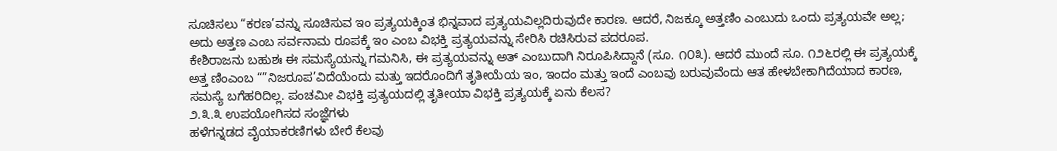ಸೂಚಿಸಲು “ಕರಣ’ವನ್ನು ಸೂಚಿಸುವ ಇಂ ಪ್ರತ್ಯಯಕ್ಕಿಂತ ಭಿನ್ನವಾದ ಪ್ರತ್ಯಯವಿಲ್ಲದಿರುವುದೇ ಕಾರಣ. ಆದರೆ, ನಿಜಕ್ಕೂ ಅತ್ತಣಿಂ ಎಂಬುದು ಒಂದು ಪ್ರತ್ಯಯವೇ ಅಲ್ಲ; ಅದು ಅತ್ತಣ ಎಂಬ ಸರ್ವನಾಮ ರೂಪಕ್ಕೆ ಇಂ ಎಂಬ ವಿಭಕ್ತಿ ಪ್ರತ್ಯಯವನ್ನು ಸೇರಿಸಿ ರಚಿಸಿರುವ ಪದರೂಪ.
ಕೇಶಿರಾಜನು ಬಹುಶಃ ಈ ಸಮಸ್ಯೆಯನ್ನು ಗಮನಿಸಿ, ಈ ಪ್ರತ್ಯಯವನ್ನು ಅತ್ ಎಂಬುದಾಗಿ ನಿರೂಪಿಸಿದ್ದಾನೆ (ಸೂ. ೧೦೩). ಆದರೆ ಮುಂದೆ ಸೂ. ೧೨೬ರಲ್ಲಿ ಈ ಪ್ರತ್ಯಯಕ್ಕೆ ಅತ್ತ ಣಿಂಎಂಬ “”ನಿಜರೂಪ’ವಿದೆಯೆಂದು ಮತ್ತು ಇದರೊಂದಿಗೆ ತೃತೀಯೆಯ ಇಂ, ಇಂದಂ ಮತ್ತು ಇಂದೆ ಎಂಬವು ಬರುವುವೆಂದು ಆತ ಹೇಳಬೇಕಾಗಿದೆಯಾದ ಕಾರಣ, ಸಮಸ್ಯೆ ಬಗೆಹರಿದಿಲ್ಲ. ಪಂಚಮೀ ವಿಭಕ್ತಿ ಪ್ರತ್ಯಯದಲ್ಲಿ ತೃತೀಯಾ ವಿಭಕ್ತಿ ಪ್ರತ್ಯಯಕ್ಕೆ ಏನು ಕೆಲಸ?
೨.೩.೩ ಉಪಯೋಗಿಸದ ಸಂಜ್ಞೆಗಳು
ಹಳೆಗನ್ನಡದ ವೈಯಾಕರಣಿಗಳು ಬೇರೆ ಕೆಲವು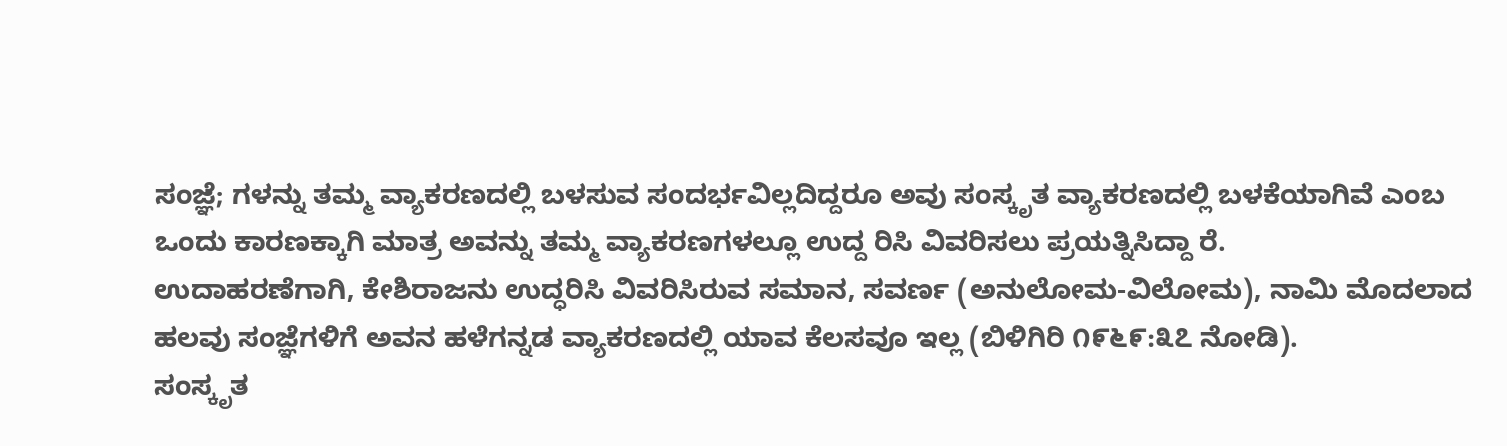ಸಂಜ್ಞೆ; ಗಳನ್ನು ತಮ್ಮ ವ್ಯಾಕರಣದಲ್ಲಿ ಬಳಸುವ ಸಂದರ್ಭವಿಲ್ಲದಿದ್ದರೂ ಅವು ಸಂಸ್ಕೃತ ವ್ಯಾಕರಣದಲ್ಲಿ ಬಳಕೆಯಾಗಿವೆ ಎಂಬ ಒಂದು ಕಾರಣಕ್ಕಾಗಿ ಮಾತ್ರ ಅವನ್ನು ತಮ್ಮ ವ್ಯಾಕರಣಗಳಲ್ಲೂ ಉದ್ದ ರಿಸಿ ವಿವರಿಸಲು ಪ್ರಯತ್ನಿಸಿದ್ದಾ ರೆ.
ಉದಾಹರಣೆಗಾಗಿ, ಕೇಶಿರಾಜನು ಉದ್ಧರಿಸಿ ವಿವರಿಸಿರುವ ಸಮಾನ, ಸವರ್ಣ (ಅನುಲೋಮ-ವಿಲೋಮ), ನಾಮಿ ಮೊದಲಾದ ಹಲವು ಸಂಜ್ಞೆಗಳಿಗೆ ಅವನ ಹಳೆಗನ್ನಡ ವ್ಯಾಕರಣದಲ್ಲಿ ಯಾವ ಕೆಲಸವೂ ಇಲ್ಲ (ಬಿಳಿಗಿರಿ ೧೯೬೯:೩೭ ನೋಡಿ).
ಸಂಸ್ಕೃತ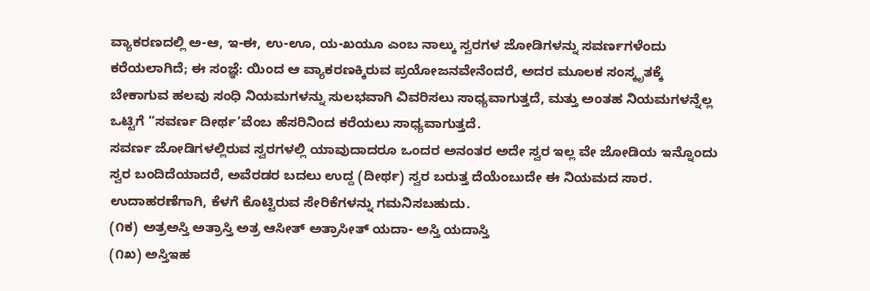ವ್ಯಾಕರಣದಲ್ಲಿ ಅ-ಆ, ಇ-ಈ, ಉ-ಊ, ಯ-ಖಯೂ ಎಂಬ ನಾಲ್ಕು ಸ್ವರಗಳ ಜೋಡಿಗಳನ್ನು ಸವರ್ಣಗಳೆಂದು ಕರೆಯಲಾಗಿದೆ; ಈ ಸಂಜ್ಞೆ: ಯಿಂದ ಆ ವ್ಯಾಕರಣಕ್ಕಿರುವ ಪ್ರಯೋಜನವೇನೆಂದರೆ, ಅದರ ಮೂಲಕ ಸಂಸ್ಕೃತಕ್ಕೆ ಬೇಕಾಗುವ ಹಲವು ಸಂಧಿ ನಿಯಮಗಳನ್ನು ಸುಲಭವಾಗಿ ವಿವರಿಸಲು ಸಾಧ್ಯವಾಗುತ್ತದೆ, ಮತ್ತು ಅಂತಹ ನಿಯಮಗಳನ್ನೆಲ್ಲ ಒಟ್ಟಿಗೆ “ಸವರ್ಣ ದೀರ್ಥ’ವೆಂಬ ಹೆಸರಿನಿಂದ ಕರೆಯಲು ಸಾಧ್ಯವಾಗುತ್ತದೆ.
ಸವರ್ಣ ಜೋಡಿಗಳಲ್ಲಿರುವ ಸ್ವರಗಳಲ್ಲಿ ಯಾವುದಾದರೂ ಒಂದರ ಅನಂತರ ಅದೇ ಸ್ವರ ಇಲ್ಲ ವೇ ಜೋಡಿಯ ಇನ್ನೊಂದು ಸ್ವರ ಬಂದಿದೆಯಾದರೆ, ಅವೆರಡರ ಬದಲು ಉದ್ದ (ದೀರ್ಥ) ಸ್ವರ ಬರುತ್ತ ದೆಯೆಂಬುದೇ ಈ ನಿಯಮದ ಸಾರ. ಉದಾಹರಣೆಗಾಗಿ, ಕೆಳಗೆ ಕೊಟ್ಟಿರುವ ಸೇರಿಕೆಗಳನ್ನು ಗಮನಿಸಬಹುದು.
(೧ಕ) ಅತ್ರಅಸ್ತಿ ಅತ್ರಾಸ್ತಿ ಅತ್ರ ಆಸೀತ್ ಅತ್ರಾಸೀತ್ ಯದಾ- ಅಸ್ತಿ ಯದಾಸ್ತಿ
(೧ಖ) ಅಸ್ತಿಇಹ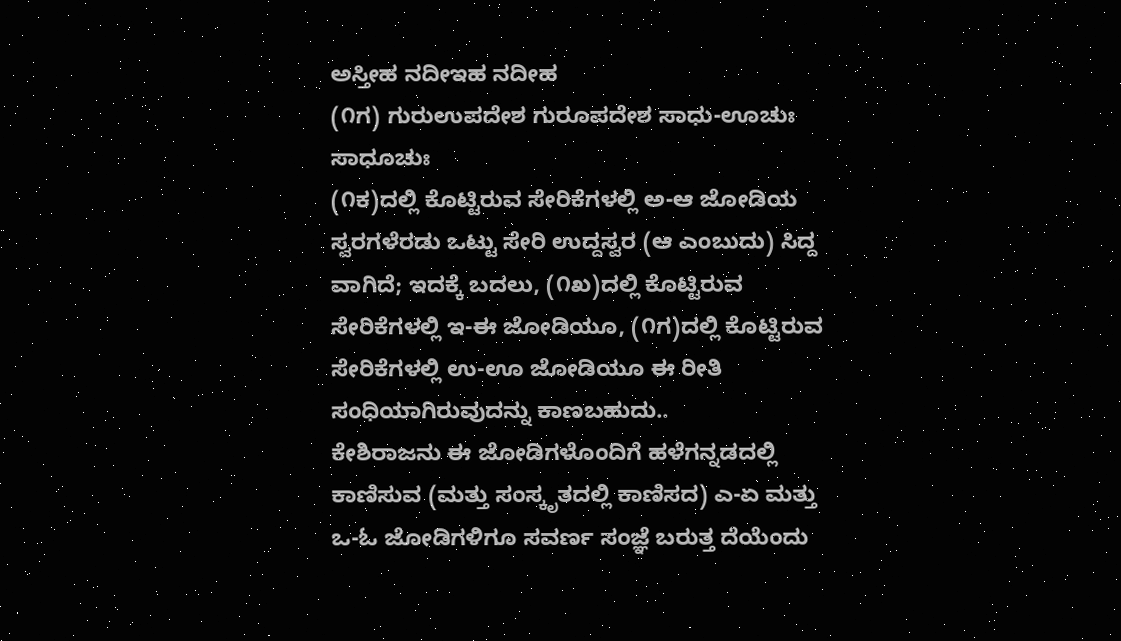ಅಸ್ತೀಹ ನದೀಇಹ ನದೀಹ
(೧ಗ) ಗುರುಉಪದೇಶ ಗುರೂಪದೇಶ ಸಾಧು-ಊಚುಃ ಸಾಧೂಚುಃ
(೧ಕ)ದಲ್ಲಿ ಕೊಟ್ಟಿರುವ ಸೇರಿಕೆಗಳಲ್ಲಿ ಅ-ಆ ಜೋಡಿಯ ಸ್ವರಗಳೆರಡು ಒಟ್ಟು ಸೇರಿ ಉದ್ದಸ್ವರ (ಆ ಎಂಬುದು) ಸಿದ್ದ ವಾಗಿದೆ; ಇದಕ್ಕೆ ಬದಲು, (೧ಖ)ದಲ್ಲಿ ಕೊಟ್ಟಿರುವ ಸೇರಿಕೆಗಳಲ್ಲಿ ಇ-ಈ ಜೋಡಿಯೂ, (೧ಗ)ದಲ್ಲಿ ಕೊಟ್ಟಿರುವ ಸೇರಿಕೆಗಳಲ್ಲಿ ಉ-ಊ ಜೋಡಿಯೂ ಈ ರೀತಿ ಸಂಧಿಯಾಗಿರುವುದನ್ನು ಕಾಣಬಹುದು..
ಕೇಶಿರಾಜನು ಈ ಜೋಡಿಗಳೊಂದಿಗೆ ಹಳೆಗನ್ನಡದಲ್ಲಿ ಕಾಣಿಸುವ (ಮತ್ತು ಸಂಸ್ಕೃತದಲ್ಲಿ ಕಾಣಿಸದ) ಎ-ಏ ಮತ್ತು ಒ-ಓ ಜೋಡಿಗಳಿಗೂ ಸವರ್ಣ ಸಂಜ್ಞೆ ಬರುತ್ತ ದೆಯೆಂದು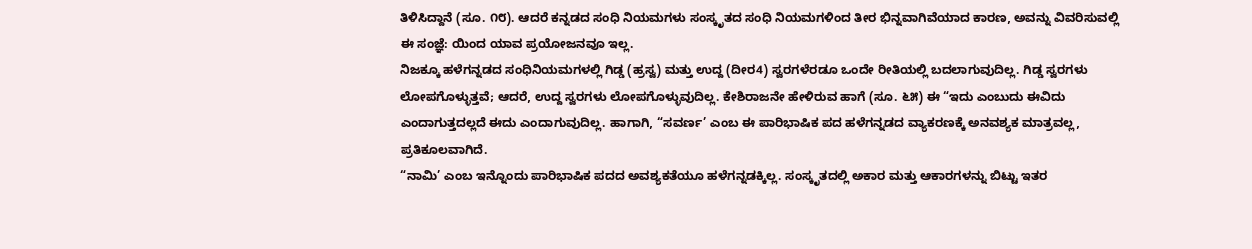ತಿಳಿಸಿದ್ದಾನೆ (ಸೂ. ೧೮). ಆದರೆ ಕನ್ನಡದ ಸಂಧಿ ನಿಯಮಗಳು ಸಂಸ್ಕೃತದ ಸಂಧಿ ನಿಯಮಗಳಿಂದ ತೀರ ಭಿನ್ನವಾಗಿವೆಯಾದ ಕಾರಣ, ಅವನ್ನು ವಿವರಿಸುವಲ್ಲಿ ಈ ಸಂಜ್ಞೆ: ಯಿಂದ ಯಾವ ಪ್ರಯೋಜನವೂ ಇಲ್ಲ.
ನಿಜಕ್ಕೂ ಹಳೆಗನ್ನಡದ ಸಂಧಿನಿಯಮಗಳಲ್ಲಿ ಗಿಡ್ಡ (ಹ್ರಸ್ವ) ಮತ್ತು ಉದ್ದ (ದೀರ4) ಸ್ವರಗಳೆರಡೂ ಒಂದೇ ರೀತಿಯಲ್ಲಿ ಬದಲಾಗುವುದಿಲ್ಲ. ಗಿಡ್ಡ ಸ್ವರಗಳು ಲೋಪಗೊಳ್ಳುತ್ತವೆ; ಆದರೆ, ಉದ್ದ ಸ್ವರಗಳು ಲೋಪಗೊಳ್ಳುವುದಿಲ್ಲ. ಕೇಶಿರಾಜನೇ ಹೇಳಿರುವ ಹಾಗೆ (ಸೂ. ೬೫) ಈ “ಇದು ಎಂಬುದು ಈವಿದು ಎಂದಾಗುತ್ತದಲ್ಲದೆ ಈದು ಎಂದಾಗುವುದಿಲ್ಲ. ಹಾಗಾಗಿ, “ಸವರ್ಣ’ ಎಂಬ ಈ ಪಾರಿಭಾಷಿಕ ಪದ ಹಳೆಗನ್ನಡದ ವ್ಯಾಕರಣಕ್ಕೆ ಅನವಶ್ಯಕ ಮಾತ್ರವಲ್ಲ, ಪ್ರತಿಕೂಲವಾಗಿದೆ.
“ನಾಮಿ’ ಎಂಬ ಇನ್ನೊಂದು ಪಾರಿಭಾಷಿಕ ಪದದ ಅವಶ್ಯಕತೆಯೂ ಹಳೆಗನ್ನಡಕ್ಕಿಲ್ಲ. ಸಂಸ್ಕೃತದಲ್ಲಿ ಅಕಾರ ಮತ್ತು ಆಕಾರಗಳನ್ನು ಬಿಟ್ಟು ಇತರ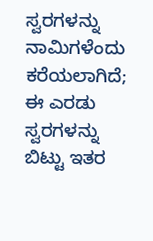ಸ್ವರಗಳನ್ನು ನಾಮಿಗಳೆಂದು ಕರೆಯಲಾಗಿದೆ; ಈ ಎರಡು ಸ್ವರಗಳನ್ನು ಬಿಟ್ಟು ಇತರ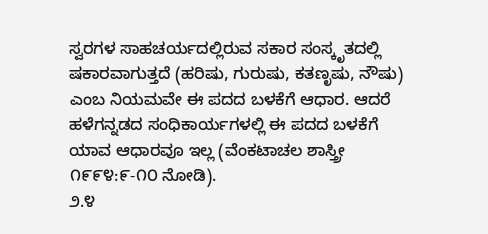ಸ್ವರಗಳ ಸಾಹಚರ್ಯದಲ್ಲಿರುವ ಸಕಾರ ಸಂಸ್ಕೃತದಲ್ಲಿ ಷಕಾರವಾಗುತ್ತದೆ (ಹರಿಷು, ಗುರುಷು, ಕತಣೃಷು, ನೌಷು) ಎಂಬ ನಿಯಮವೇ ಈ ಪದದ ಬಳಕೆಗೆ ಆಧಾರ. ಆದರೆ ಹಳೆಗನ್ನಡದ ಸಂಧಿಕಾರ್ಯಗಳಲ್ಲಿ ಈ ಪದದ ಬಳಕೆಗೆ ಯಾವ ಆಧಾರವೂ ಇಲ್ಲ (ವೆಂಕಟಾಚಲ ಶಾಸ್ತ್ರೀ ೧೯೯೪:೯-೧೦ ನೋಡಿ).
೨.೪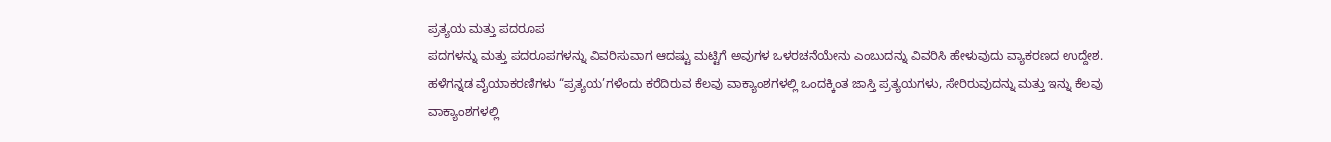ಪ್ರತ್ಯಯ ಮತ್ತು ಪದರೂಪ
ಪದಗಳನ್ನು ಮತ್ತು ಪದರೂಪಗಳನ್ನು ವಿವರಿಸುವಾಗ ಆದಷ್ಟು ಮಟ್ಟಿಗೆ ಅವುಗಳ ಒಳರಚನೆಯೇನು ಎಂಬುದನ್ನು ವಿವರಿಸಿ ಹೇಳುವುದು ವ್ಯಾಕರಣದ ಉದ್ದೇಶ. ಹಳೆಗನ್ನಡ ವೈಯಾಕರಣಿಗಳು “ಪ್ರತ್ಯಯ’ಗಳೆಂದು ಕರೆದಿರುವ ಕೆಲವು ವಾಕ್ಯಾಂಶಗಳಲ್ಲಿ ಒಂದಕ್ಕಿಂತ ಜಾಸ್ತಿ ಪ್ರತ್ಯಯಗಳು, ಸೇರಿರುವುದನ್ನು ಮತ್ತು ಇನ್ನು ಕೆಲವು ವಾಕ್ಯಾಂಶಗಳಲ್ಲಿ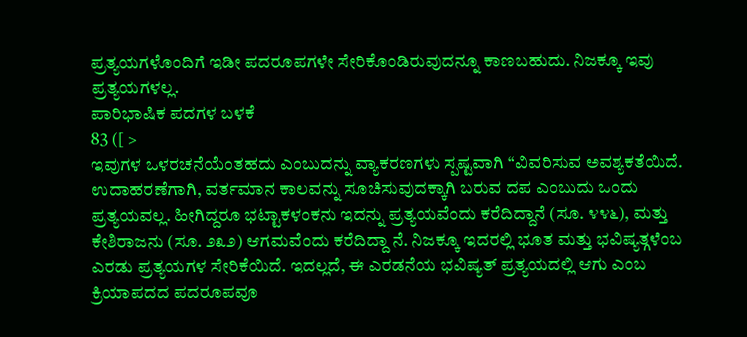ಪ್ರತ್ಯಯಗಳೊಂದಿಗೆ ಇಡೀ ಪದರೂಪಗಳೇ ಸೇರಿಕೊಂಡಿರುವುದನ್ನೂ ಕಾಣಬಹುದು. ನಿಜಕ್ಕೂ ಇವು ಪ್ರತ್ಯಯಗಳಲ್ಲ.
ಪಾರಿಭಾಷಿಕ ಪದಗಳ ಬಳಕೆ
83 ([ >
ಇವುಗಳ ಒಳರಚನೆಯೆಂತಹದು ಎಂಬುದನ್ನು ವ್ಯಾಕರಣಗಳು ಸ್ಪಷ್ಟವಾಗಿ “ವಿವರಿಸುವ ಅವಶ್ಯಕತೆಯಿದೆ.
ಉದಾಹರಣೆಗಾಗಿ, ವರ್ತಮಾನ ಕಾಲವನ್ನು ಸೂಚಿಸುವುದಕ್ಕಾಗಿ ಬರುವ ದಪ ಎಂಬುದು ಒಂದು ಪ್ರತ್ಯಯವಲ್ಲ. ಹೀಗಿದ್ದರೂ ಭಟ್ಟಾಕಳಂಕನು ಇದನ್ನು ಪ್ರತ್ಯಯವೆಂದು ಕರೆದಿದ್ದಾನೆ (ಸೂ. ೪೪೬), ಮತ್ತು ಕೇಶಿರಾಜನು (ಸೂ. ೨೩೨) ಆಗಮವೆಂದು ಕರೆದಿದ್ದಾ ನೆ. ನಿಜಕ್ಕೂ ಇದರಲ್ಲಿ ಭೂತ ಮತ್ತು ಭವಿಷ್ಯತ್ಗಳೆಂಬ ಎರಡು ಪ್ರತ್ಯಯಗಳ ಸೇರಿಕೆಯಿದೆ. ಇದಲ್ಲದೆ, ಈ ಎರಡನೆಯ ಭವಿಷ್ಯತ್ ಪ್ರತ್ಯಯದಲ್ಲಿ ಆಗು ಎಂಬ ಕ್ರಿಯಾಪದದ ಪದರೂಪವೂ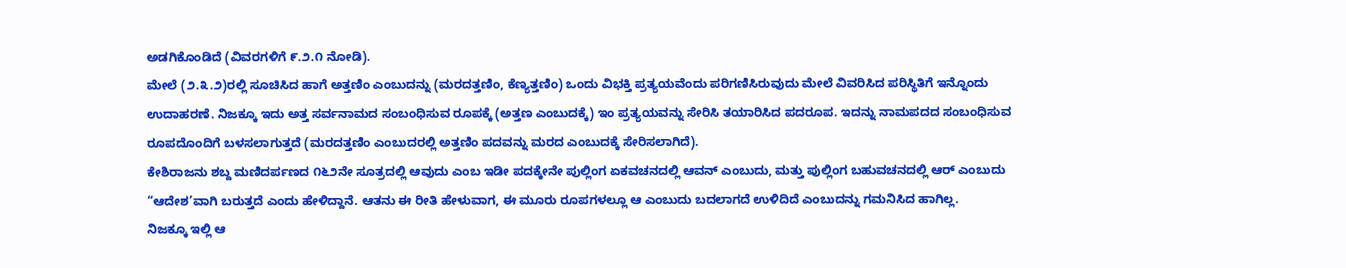ಅಡಗಿಕೊಂಡಿದೆ (ವಿವರಗಳಿಗೆ ೯.೨.೧ ನೋಡಿ).
ಮೇಲೆ (೨.೩.೨)ರಲ್ಲಿ ಸೂಚಿಸಿದ ಹಾಗೆ ಅತ್ತಣಿಂ ಎಂಬುದನ್ನು (ಮರದತ್ತಣಿಂ, ಕೆಣ್ಯತ್ತಣಿಂ) ಒಂದು ವಿಭಕ್ತಿ ಪ್ರತ್ಯಯವೆಂದು ಪರಿಗಣಿಸಿರುವುದು ಮೇಲೆ ವಿವರಿಸಿದ ಪರಿಸ್ಥಿತಿಗೆ ಇನ್ನೊಂದು ಉದಾಹರಣೆ. ನಿಜಕ್ಕೂ ಇದು ಅತ್ತ ಸರ್ವನಾಮದ ಸಂಬಂಧಿಸುವ ರೂಪಕ್ಕೆ (ಅತ್ತಣ ಎಂಬುದಕ್ಕೆ) ಇಂ ಪ್ರತ್ಯಯವನ್ನು ಸೇರಿಸಿ ತಯಾರಿಸಿದ ಪದರೂಪ. ಇದನ್ನು ನಾಮಪದದ ಸಂಬಂಧಿಸುವ ರೂಪದೊಂದಿಗೆ ಬಳಸಲಾಗುತ್ತದೆ (ಮರದತ್ತಣಿಂ ಎಂಬುದರಲ್ಲಿ ಅತ್ತಣಿಂ ಪದವನ್ನು ಮರದ ಎಂಬುದಕ್ಕೆ ಸೇರಿಸಲಾಗಿದೆ).
ಕೇಶಿರಾಜನು ಶಬ್ದ ಮಣಿದರ್ಪಣದ ೧೬೨ನೇ ಸೂತ್ರದಲ್ಲಿ ಆವುದು ಎಂಬ ಇಡೀ ಪದಕ್ಕೇನೇ ಪುಲ್ಲಿಂಗ ಏಕವಚನದಲ್ಲಿ ಆವನ್ ಎಂಬುದು, ಮತ್ತು ಪುಲ್ಲಿಂಗ ಬಹುವಚನದಲ್ಲಿ ಆರ್ ಎಂಬುದು “ಆದೇಶ’ವಾಗಿ ಬರುತ್ತದೆ ಎಂದು ಹೇಳಿದ್ದಾನೆ. ಆತನು ಈ ರೀತಿ ಹೇಳುವಾಗ, ಈ ಮೂರು ರೂಪಗಳಲ್ಲೂ ಆ ಎಂಬುದು ಬದಲಾಗದೆ ಉಳಿದಿದೆ ಎಂಬುದನ್ನು ಗಮನಿಸಿದ ಹಾಗಿಲ್ಲ.
ನಿಜಕ್ಕೂ ಇಲ್ಲಿ ಆ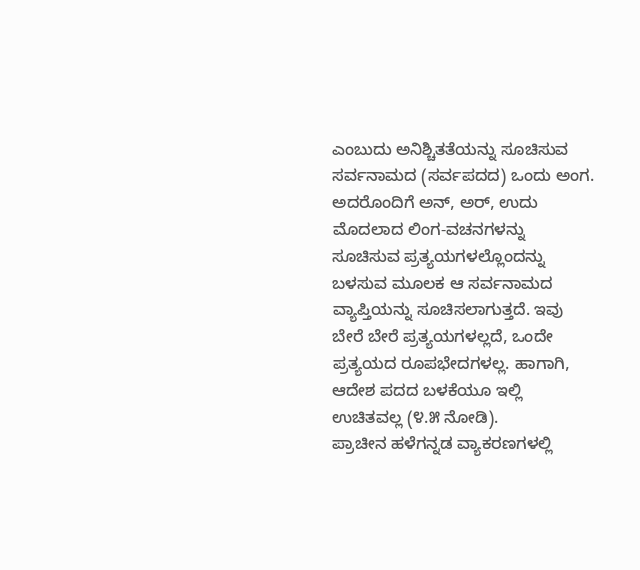ಎಂಬುದು ಅನಿಶ್ಚಿತತೆಯನ್ನು ಸೂಚಿಸುವ ಸರ್ವನಾಮದ (ಸರ್ವಪದದ) ಒಂದು ಅಂಗ. ಅದರೊಂದಿಗೆ ಅನ್, ಅರ್, ಉದು ಮೊದಲಾದ ಲಿಂಗ-ವಚನಗಳನ್ನು ಸೂಚಿಸುವ ಪ್ರತ್ಯಯಗಳಲ್ಲೊಂದನ್ನು ಬಳಸುವ ಮೂಲಕ ಆ ಸರ್ವನಾಮದ ವ್ಯಾಪ್ತಿಯನ್ನು ಸೂಚಿಸಲಾಗುತ್ತದೆ. ಇವು ಬೇರೆ ಬೇರೆ ಪ್ರತ್ಯಯಗಳಲ್ಲದೆ, ಒಂದೇ ಪ್ರತ್ಯಯದ ರೂಪಭೇದಗಳಲ್ಲ. ಹಾಗಾಗಿ, ಆದೇಶ ಪದದ ಬಳಕೆಯೂ ಇಲ್ಲಿ ಉಚಿತವಲ್ಲ (೪.೫ ನೋಡಿ).
ಪ್ರಾಚೀನ ಹಳೆಗನ್ನಡ ವ್ಯಾಕರಣಗಳಲ್ಲಿ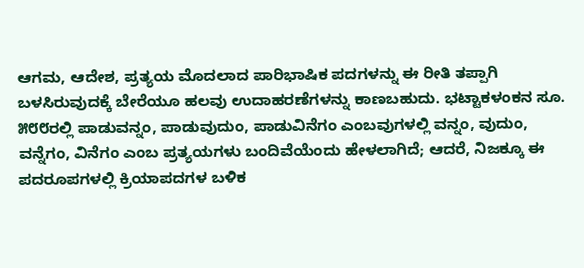ಆಗಮ, ಆದೇಶ, ಪ್ರತ್ಯಯ ಮೊದಲಾದ ಪಾರಿಭಾಷಿಕ ಪದಗಳನ್ನು ಈ ರೀತಿ ತಪ್ಪಾಗಿ ಬಳಸಿರುವುದಕ್ಕೆ ಬೇರೆಯೂ ಹಲವು ಉದಾಹರಣೆಗಳನ್ನು ಕಾಣಬಹುದು. ಭಟ್ಟಾಕಳಂಕನ ಸೂ. ೫೮೮ರಲ್ಲಿ ಪಾಡುವನ್ನಂ, ಪಾಡುವುದುಂ, ಪಾಡುವಿನೆಗಂ ಎಂಬವುಗಳಲ್ಲಿ ವನ್ನಂ, ವುದುಂ, ವನ್ನೆಗಂ, ವಿನೆಗಂ ಎಂಬ ಪ್ರತ್ಯಯಗಳು ಬಂದಿವೆಯೆಂದು ಹೇಳಲಾಗಿದೆ; ಆದರೆ, ನಿಜಕ್ಕೂ ಈ ಪದರೂಪಗಳಲ್ಲಿ ಕ್ರಿಯಾಪದಗಳ ಬಳಿಕ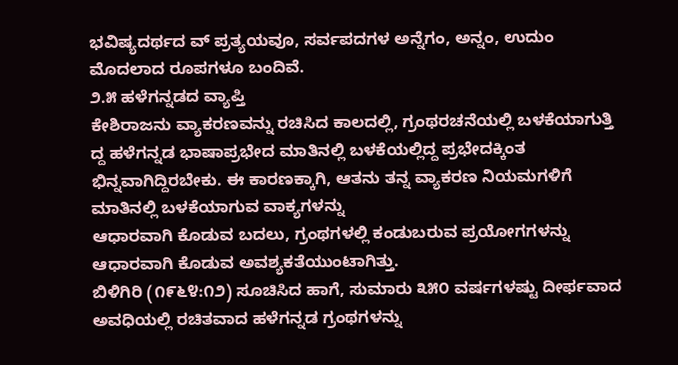ಭವಿಷ್ಯದರ್ಥದ ವ್ ಪ್ರತ್ಯಯವೂ, ಸರ್ವಪದಗಳ ಅನ್ನೆಗಂ, ಅನ್ನಂ, ಉದುಂ ಮೊದಲಾದ ರೂಪಗಳೂ ಬಂದಿವೆ.
೨.೫ ಹಳೆಗನ್ನಡದ ವ್ಯಾಪ್ತಿ
ಕೇಶಿರಾಜನು ವ್ಯಾಕರಣವನ್ನು ರಚಿಸಿದ ಕಾಲದಲ್ಲಿ, ಗ್ರಂಥರಚನೆಯಲ್ಲಿ ಬಳಕೆಯಾಗುತ್ತಿ ದ್ದ ಹಳೆಗನ್ನಡ ಭಾಷಾಪ್ರಭೇದ ಮಾತಿನಲ್ಲಿ ಬಳಕೆಯಲ್ಲಿದ್ದ ಪ್ರಭೇದಕ್ಕಿಂತ ಭಿನ್ನವಾಗಿದ್ದಿರಬೇಕು. ಈ ಕಾರಣಕ್ಕಾಗಿ, ಆತನು ತನ್ನ ವ್ಯಾಕರಣ ನಿಯಮಗಳಿಗೆ ಮಾತಿನಲ್ಲಿ ಬಳಕೆಯಾಗುವ ವಾಕ್ಯಗಳನ್ನು
ಆಧಾರವಾಗಿ ಕೊಡುವ ಬದಲು, ಗ್ರಂಥಗಳಲ್ಲಿ ಕಂಡುಬರುವ ಪ್ರಯೋಗಗಳನ್ನು ಆಧಾರವಾಗಿ ಕೊಡುವ ಅವಶ್ಯಕತೆಯುಂಟಾಗಿತ್ತು.
ಬಿಳಿಗಿರಿ (೧೯೬೪:೧೨) ಸೂಚಿಸಿದ ಹಾಗೆ, ಸುಮಾರು ೩೫೦ ವರ್ಷಗಳಷ್ಟು ದೀರ್ಫವಾದ ಅವಧಿಯಲ್ಲಿ ರಚಿತವಾದ ಹಳೆಗನ್ನಡ ಗ್ರಂಥಗಳನ್ನು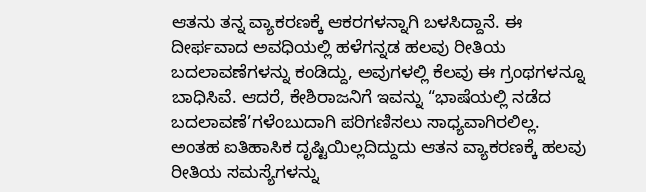ಆತನು ತನ್ನ ವ್ಯಾಕರಣಕ್ಕೆ ಆಕರಗಳನ್ನಾಗಿ ಬಳಸಿದ್ದಾನೆ. ಈ ದೀರ್ಫವಾದ ಅವಧಿಯಲ್ಲಿ ಹಳೆಗನ್ನಡ ಹಲವು ರೀತಿಯ ಬದಲಾವಣೆಗಳನ್ನು ಕಂಡಿದ್ದು, ಅವುಗಳಲ್ಲಿ ಕೆಲವು ಈ ಗ್ರಂಥಗಳನ್ನೂ ಬಾಧಿಸಿವೆ. ಆದರೆ, ಕೇಶಿರಾಜನಿಗೆ ಇವನ್ನು “ಭಾಷೆಯಲ್ಲಿ ನಡೆದ ಬದಲಾವಣೆ’ಗಳೆಂಬುದಾಗಿ ಪರಿಗಣಿಸಲು ಸಾಧ್ಯವಾಗಿರಲಿಲ್ಲ.
ಅಂತಹ ಐತಿಹಾಸಿಕ ದೃಷ್ಟಿಯಿಲ್ಲದಿದ್ದುದು ಆತನ ವ್ಯಾಕರಣಕ್ಕೆ ಹಲವು ರೀತಿಯ ಸಮಸ್ಯೆಗಳನ್ನು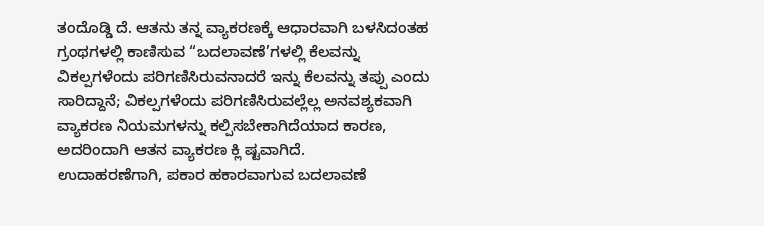ತಂದೊಡ್ಡಿ ದೆ. ಆತನು ತನ್ನ ವ್ಯಾಕರಣಕ್ಕೆ ಆಧಾರವಾಗಿ ಬಳಸಿದಂತಹ ಗ್ರಂಥಗಳಲ್ಲಿ ಕಾಣಿಸುವ “ಬದಲಾವಣೆ’ಗಳಲ್ಲಿ ಕೆಲವನ್ನು ವಿಕಲ್ಪಗಳೆಂದು ಪರಿಗಣಿಸಿರುವನಾದರೆ ಇನ್ನು ಕೆಲವನ್ನು ತಪ್ಪು ಎಂದು ಸಾರಿದ್ದಾನೆ; ವಿಕಲ್ಪಗಳೆಂದು ಪರಿಗಣಿಸಿರುವಲ್ಲೆಲ್ಲ ಅನವಶ್ಯಕವಾಗಿ ವ್ಯಾಕರಣ ನಿಯಮಗಳನ್ನು ಕಲ್ಪಿಸಬೇಕಾಗಿದೆಯಾದ ಕಾರಣ, ಅದರಿಂದಾಗಿ ಆತನ ವ್ಯಾಕರಣ ಕ್ಲಿ ಷ್ಟವಾಗಿದೆ.
ಉದಾಹರಣೆಗಾಗಿ, ಪಕಾರ ಹಕಾರವಾಗುವ ಬದಲಾವಣೆ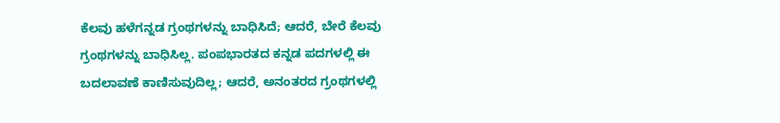ಕೆಲವು ಹಳೆಗನ್ನಡ ಗ್ರಂಥಗಳನ್ನು ಬಾಧಿಸಿದೆ; ಆದರೆ, ಬೇರೆ ಕೆಲವು ಗ್ರಂಥಗಳನ್ನು ಬಾಧಿಸಿಲ್ಲ. ಪಂಪಭಾರತದ ಕನ್ನಡ ಪದಗಳಲ್ಲಿ ಈ ಬದಲಾವಣೆ ಕಾಣಿಸುವುದಿಲ್ಲ; ಆದರೆ, ಅನಂತರದ ಗ್ರಂಥಗಳಲ್ಲಿ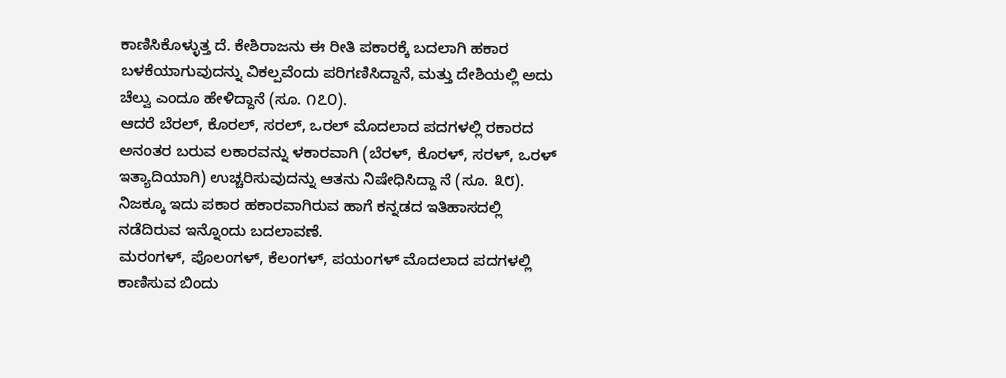ಕಾಣಿಸಿಕೊಳ್ಳುತ್ತ ದೆ. ಕೇಶಿರಾಜನು ಈ ರೀತಿ ಪಕಾರಕ್ಕೆ ಬದಲಾಗಿ ಹಕಾರ ಬಳಕೆಯಾಗುವುದನ್ನು ವಿಕಲ್ಪವೆಂದು ಪರಿಗಣಿಸಿದ್ದಾನೆ, ಮತ್ತು ದೇಶಿಯಲ್ಲಿ ಅದು ಚೆಲ್ವು ಎಂದೂ ಹೇಳಿದ್ದಾನೆ (ಸೂ. ೧೭೦).
ಆದರೆ ಬೆರಲ್, ಕೊರಲ್, ಸರಲ್, ಒರಲ್ ಮೊದಲಾದ ಪದಗಳಲ್ಲಿ ರಕಾರದ ಅನಂತರ ಬರುವ ಲಕಾರವನ್ನು ಳಕಾರವಾಗಿ (ಬೆರಳ್, ಕೊರಳ್, ಸರಳ್, ಒರಳ್ ಇತ್ಯಾದಿಯಾಗಿ) ಉಚ್ಚರಿಸುವುದನ್ನು ಆತನು ನಿಷೇಧಿಸಿದ್ದಾ ನೆ (ಸೂ. ೩೮). ನಿಜಕ್ಕೂ ಇದು ಪಕಾರ ಹಕಾರವಾಗಿರುವ ಹಾಗೆ ಕನ್ನಡದ ಇತಿಹಾಸದಲ್ಲಿ ನಡೆದಿರುವ ಇನ್ನೊಂದು ಬದಲಾವಣೆ.
ಮರಂಗಳ್, ಪೊಲಂಗಳ್, ಕೆಲಂಗಳ್, ಪಯಂಗಳ್ ಮೊದಲಾದ ಪದಗಳಲ್ಲಿ ಕಾಣಿಸುವ ಬಿಂದು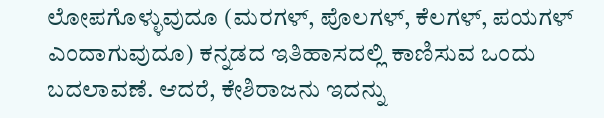ಲೋಪಗೊಳ್ಳುವುದೂ (ಮರಗಳ್, ಪೊಲಗಳ್, ಕೆಲಗಳ್, ಪಯಗಳ್ ಎಂದಾಗುವುದೂ) ಕನ್ನಡದ ಇತಿಹಾಸದಲ್ಲಿ ಕಾಣಿಸುವ ಒಂದು ಬದಲಾವಣೆ. ಆದರೆ, ಕೇಶಿರಾಜನು ಇದನ್ನು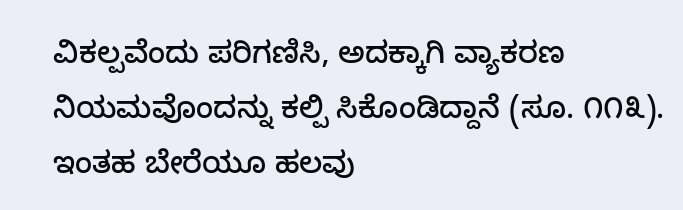ವಿಕಲ್ಪವೆಂದು ಪರಿಗಣಿಸಿ, ಅದಕ್ಕಾಗಿ ವ್ಯಾಕರಣ ನಿಯಮವೊಂದನ್ನು ಕಲ್ಪಿ ಸಿಕೊಂಡಿದ್ದಾನೆ (ಸೂ. ೧೧೩). ಇಂತಹ ಬೇರೆಯೂ ಹಲವು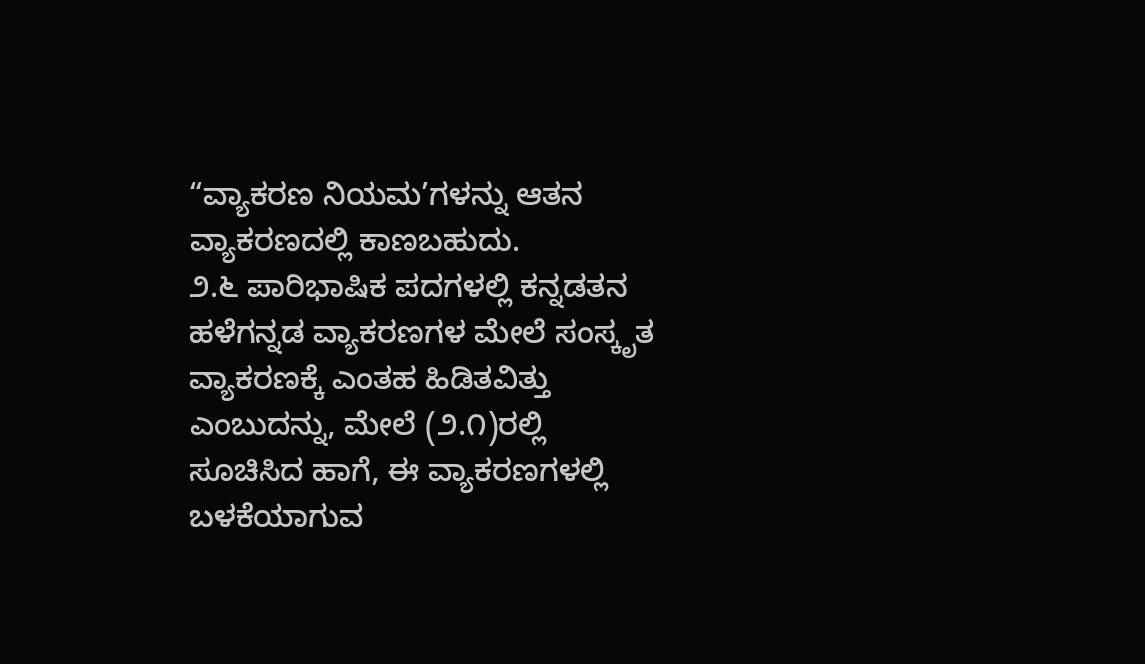“ವ್ಯಾಕರಣ ನಿಯಮ’ಗಳನ್ನು ಆತನ ವ್ಯಾಕರಣದಲ್ಲಿ ಕಾಣಬಹುದು.
೨.೬ ಪಾರಿಭಾಷಿಕ ಪದಗಳಲ್ಲಿ ಕನ್ನಡತನ
ಹಳೆಗನ್ನಡ ವ್ಯಾಕರಣಗಳ ಮೇಲೆ ಸಂಸ್ಕೃತ ವ್ಯಾಕರಣಕ್ಕೆ ಎಂತಹ ಹಿಡಿತವಿತ್ತು ಎಂಬುದನ್ನು, ಮೇಲೆ (೨.೧)ರಲ್ಲಿ ಸೂಚಿಸಿದ ಹಾಗೆ, ಈ ವ್ಯಾಕರಣಗಳಲ್ಲಿ ಬಳಕೆಯಾಗುವ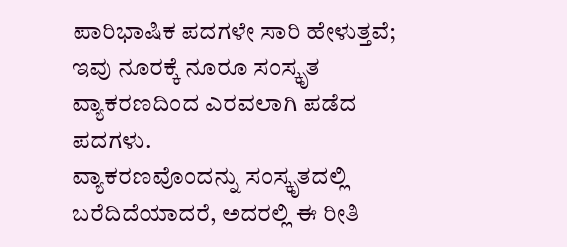ಪಾರಿಭಾಷಿಕ ಪದಗಳೇ ಸಾರಿ ಹೇಳುತ್ತವೆ; ಇವು ನೂರಕ್ಕೆ ನೂರೂ ಸಂಸ್ಕೃತ ವ್ಯಾಕರಣದಿಂದ ಎರವಲಾಗಿ ಪಡೆದ ಪದಗಳು.
ವ್ಯಾಕರಣವೊಂದನ್ನು ಸಂಸ್ಕೃತದಲ್ಲಿ ಬರೆದಿದೆಯಾದರೆ, ಅದರಲ್ಲಿ ಈ ರೀತಿ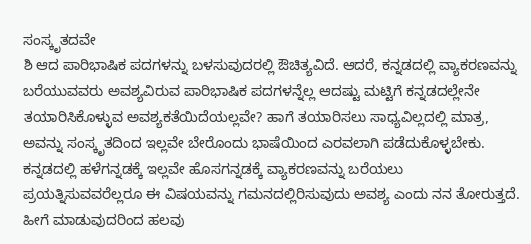ಸಂಸ್ಕೃತದವೇ
ಶಿ ಆದ ಪಾರಿಭಾಷಿಕ ಪದಗಳನ್ನು ಬಳಸುವುದರಲ್ಲಿ ಔಚಿತ್ಯವಿದೆ. ಆದರೆ, ಕನ್ನಡದಲ್ಲಿ ವ್ಯಾಕರಣವನ್ನು
ಬರೆಯುವವರು ಅವಶ್ಯವಿರುವ ಪಾರಿಭಾಷಿಕ ಪದಗಳನ್ನೆಲ್ಲ ಆದಷ್ಟು ಮಟ್ಟಿಗೆ ಕನ್ನಡದಲ್ಲೇನೇ ತಯಾರಿಸಿಕೊಳ್ಳುವ ಅವಶ್ಯಕತೆಯಿದೆಯಲ್ಲವೇ? ಹಾಗೆ ತಯಾರಿಸಲು ಸಾಧ್ಯವಿಲ್ಲದಲ್ಲಿ ಮಾತ್ರ, ಅವನ್ನು ಸಂಸ್ಕೃತದಿಂದ ಇಲ್ಲವೇ ಬೇರೊಂದು ಭಾಷೆಯಿಂದ ಎರವಲಾಗಿ ಪಡೆದುಕೊಳ್ಳಬೇಕು.
ಕನ್ನಡದಲ್ಲಿ ಹಳೆಗನ್ನಡಕ್ಕೆ ಇಲ್ಲವೇ ಹೊಸಗನ್ನಡಕ್ಕೆ ವ್ಯಾಕರಣವನ್ನು ಬರೆಯಲು ಪ್ರಯತ್ನಿಸುವವರೆಲ್ಲರೂ ಈ ವಿಷಯವನ್ನು ಗಮನದಲ್ಲಿರಿಸುವುದು ಅವಶ್ಯ ಎಂದು ನನ ತೋರುತ್ತದೆ. ಹೀಗೆ ಮಾಡುವುದರಿಂದ ಹಲವು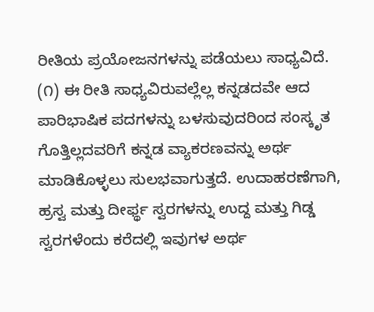ರೀತಿಯ ಪ್ರಯೋಜನಗಳನ್ನು ಪಡೆಯಲು ಸಾಧ್ಯವಿದೆ.
(೧) ಈ ರೀತಿ ಸಾಧ್ಯವಿರುವಲ್ಲೆಲ್ಲ ಕನ್ನಡದವೇ ಆದ ಪಾರಿಭಾಷಿಕ ಪದಗಳನ್ನು ಬಳಸುವುದರಿಂದ ಸಂಸ್ಕೃತ ಗೊತ್ತಿಲ್ಲದವರಿಗೆ ಕನ್ನಡ ವ್ಯಾಕರಣವನ್ನು ಅರ್ಥ ಮಾಡಿಕೊಳ್ಳಲು ಸುಲಭವಾಗುತ್ತದೆ. ಉದಾಹರಣೆಗಾಗಿ, ಹ್ರಸ್ವ ಮತ್ತು ದೀರ್ಫ್ಥ ಸ್ವರಗಳನ್ನು ಉದ್ದ ಮತ್ತು ಗಿಡ್ಡ ಸ್ವರಗಳೆಂದು ಕರೆದಲ್ಲಿ ಇವುಗಳ ಅರ್ಥ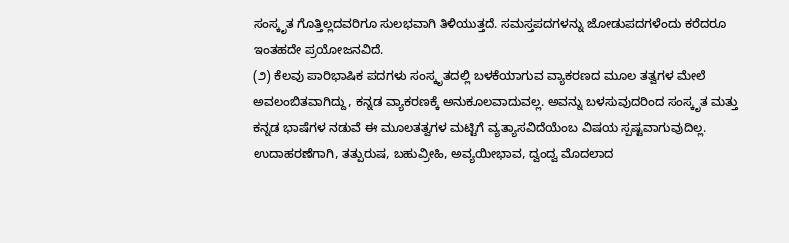ಸಂಸ್ಕೃತ ಗೊತ್ತಿಲ್ಲದವರಿಗೂ ಸುಲಭವಾಗಿ ತಿಳಿಯುತ್ತದೆ. ಸಮಸ್ತಪದಗಳನ್ನು ಜೋಡುಪದಗಳೆಂದು ಕರೆದರೂ ಇಂತಹದೇ ಪ್ರಯೋಜನವಿದೆ.
(೨) ಕೆಲವು ಪಾರಿಭಾಷಿಕ ಪದಗಳು ಸಂಸ್ಕೃತದಲ್ಲಿ ಬಳಕೆಯಾಗುವ ವ್ಯಾಕರಣದ ಮೂಲ ತತ್ವಗಳ ಮೇಲೆ ಅವಲಂಬಿತವಾಗಿದ್ದು, ಕನ್ನಡ ವ್ಯಾಕರಣಕ್ಕೆ ಅನುಕೂಲವಾದುವಲ್ಲ. ಅವನ್ನು ಬಳಸುವುದರಿಂದ ಸಂಸ್ಕೃತ ಮತ್ತು ಕನ್ನಡ ಭಾಷೆಗಳ ನಡುವೆ ಈ ಮೂಲತತ್ವಗಳ ಮಟ್ಟಿಗೆ ವ್ಯತ್ಯಾಸವಿದೆಯೆಂಬ ವಿಷಯ ಸ್ಪಷ್ಟವಾಗುವುದಿಲ್ಲ.
ಉದಾಹರಣೆಗಾಗಿ, ತತ್ಪುರುಷ, ಬಹುವ್ರೀಹಿ, ಅವ್ಯಯೀಭಾವ, ದ್ವಂದ್ವ ಮೊದಲಾದ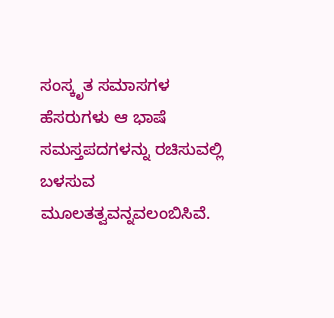ಸಂಸ್ಕೃತ ಸಮಾಸಗಳ ಹೆಸರುಗಳು ಆ ಭಾಷೆ ಸಮಸ್ತಪದಗಳನ್ನು ರಚಿಸುವಲ್ಲಿ ಬಳಸುವ ಮೂಲತತ್ವವನ್ನವಲಂಬಿಸಿವೆ.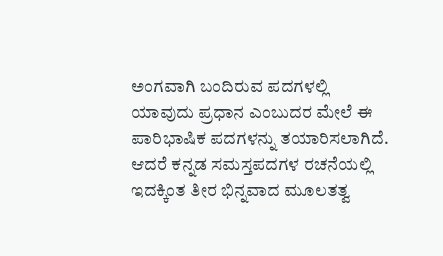ಅಂಗವಾಗಿ ಬಂದಿರುವ ಪದಗಳಲ್ಲಿ ಯಾವುದು ಪ್ರಧಾನ ಎಂಬುದರ ಮೇಲೆ ಈ ಪಾರಿಭಾಷಿಕ ಪದಗಳನ್ನು ತಯಾರಿಸಲಾಗಿದೆ. ಆದರೆ ಕನ್ನಡ ಸಮಸ್ತಪದಗಳ ರಚನೆಯಲ್ಲಿ ಇದಕ್ಕಿಂತ ತೀರ ಭಿನ್ನವಾದ ಮೂಲತತ್ವ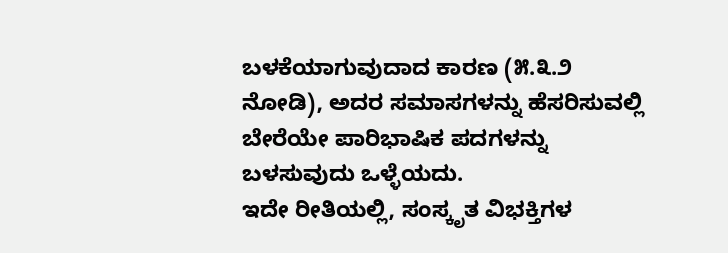ಬಳಕೆಯಾಗುವುದಾದ ಕಾರಣ (೫.೩.೨ ನೋಡಿ), ಅದರ ಸಮಾಸಗಳನ್ನು ಹೆಸರಿಸುವಲ್ಲಿ ಬೇರೆಯೇ ಪಾರಿಭಾಷಿಕ ಪದಗಳನ್ನು ಬಳಸುವುದು ಒಳ್ಳೆಯದು.
ಇದೇ ರೀತಿಯಲ್ಲಿ, ಸಂಸ್ಕೃತ ವಿಭಕ್ತಿಗಳ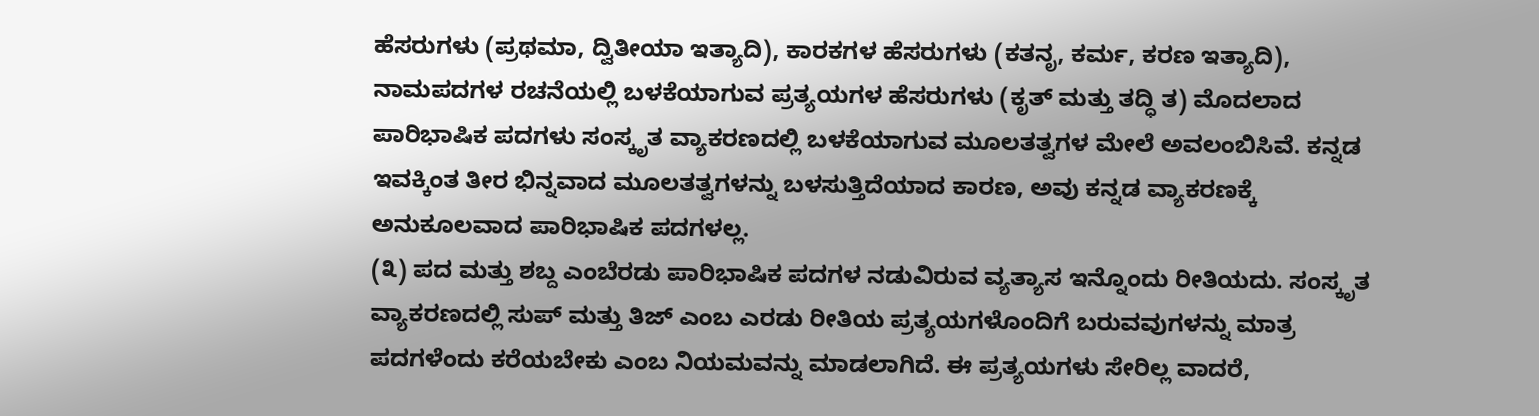ಹೆಸರುಗಳು (ಪ್ರಥಮಾ, ದ್ವಿತೀಯಾ ಇತ್ಯಾದಿ), ಕಾರಕಗಳ ಹೆಸರುಗಳು (ಕತನೃ, ಕರ್ಮ, ಕರಣ ಇತ್ಯಾದಿ), ನಾಮಪದಗಳ ರಚನೆಯಲ್ಲಿ ಬಳಕೆಯಾಗುವ ಪ್ರತ್ಯಯಗಳ ಹೆಸರುಗಳು (ಕೃತ್ ಮತ್ತು ತದ್ಧಿ ತ) ಮೊದಲಾದ ಪಾರಿಭಾಷಿಕ ಪದಗಳು ಸಂಸ್ಕೃತ ವ್ಯಾಕರಣದಲ್ಲಿ ಬಳಕೆಯಾಗುವ ಮೂಲತತ್ವಗಳ ಮೇಲೆ ಅವಲಂಬಿಸಿವೆ. ಕನ್ನಡ ಇವಕ್ಕಿಂತ ತೀರ ಭಿನ್ನವಾದ ಮೂಲತತ್ವಗಳನ್ನು ಬಳಸುತ್ತಿದೆಯಾದ ಕಾರಣ, ಅವು ಕನ್ನಡ ವ್ಯಾಕರಣಕ್ಕೆ ಅನುಕೂಲವಾದ ಪಾರಿಭಾಷಿಕ ಪದಗಳಲ್ಲ.
(೩) ಪದ ಮತ್ತು ಶಬ್ದ ಎಂಬೆರಡು ಪಾರಿಭಾಷಿಕ ಪದಗಳ ನಡುವಿರುವ ವ್ಯತ್ಯಾಸ ಇನ್ನೊಂದು ರೀತಿಯದು. ಸಂಸ್ಕೃತ ವ್ಯಾಕರಣದಲ್ಲಿ ಸುಪ್ ಮತ್ತು ತಿಜ್ ಎಂಬ ಎರಡು ರೀತಿಯ ಪ್ರತ್ಯಯಗಳೊಂದಿಗೆ ಬರುವವುಗಳನ್ನು ಮಾತ್ರ ಪದಗಳೆಂದು ಕರೆಯಬೇಕು ಎಂಬ ನಿಯಮವನ್ನು ಮಾಡಲಾಗಿದೆ. ಈ ಪ್ರತ್ಯಯಗಳು ಸೇರಿಲ್ಲ ವಾದರೆ,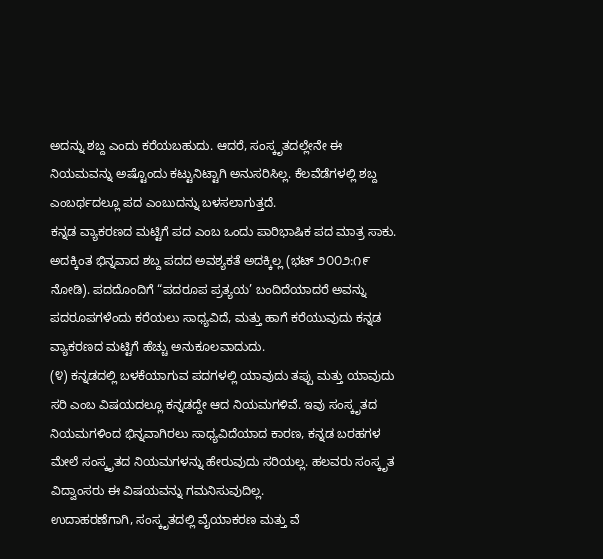ಅದನ್ನು ಶಬ್ದ ಎಂದು ಕರೆಯಬಹುದು. ಆದರೆ, ಸಂಸ್ಕೃತದಲ್ಲೇನೇ ಈ ನಿಯಮವನ್ನು ಅಷ್ಟೊಂದು ಕಟ್ಟುನಿಟ್ಟಾಗಿ ಅನುಸರಿಸಿಲ್ಲ. ಕೆಲವೆಡೆಗಳಲ್ಲಿ ಶಬ್ದ ಎಂಬರ್ಥದಲ್ಲೂ ಪದ ಎಂಬುದನ್ನು ಬಳಸಲಾಗುತ್ತದೆ.
ಕನ್ನಡ ವ್ಯಾಕರಣದ ಮಟ್ಟಿಗೆ ಪದ ಎಂಬ ಒಂದು ಪಾರಿಭಾಷಿಕ ಪದ ಮಾತ್ರ ಸಾಕು.
ಅದಕ್ಕಿಂತ ಭಿನ್ನವಾದ ಶಬ್ದ ಪದದ ಅವಶ್ಯಕತೆ ಅದಕ್ಕಿಲ್ಲ (ಭಟ್ ೨೦೦೨:೧೯ ನೋಡಿ). ಪದದೊಂದಿಗೆ “ಪದರೂಪ ಪ್ರತ್ಯಯ’ ಬಂದಿದೆಯಾದರೆ ಅವನ್ನು ಪದರೂಪಗಳೆಂದು ಕರೆಯಲು ಸಾಧ್ಯವಿದೆ, ಮತ್ತು ಹಾಗೆ ಕರೆಯುವುದು ಕನ್ನಡ ವ್ಯಾಕರಣದ ಮಟ್ಟಿಗೆ ಹೆಚ್ಚು ಅನುಕೂಲವಾದುದು.
(೪) ಕನ್ನಡದಲ್ಲಿ ಬಳಕೆಯಾಗುವ ಪದಗಳಲ್ಲಿ ಯಾವುದು ತಪ್ಪು ಮತ್ತು ಯಾವುದು ಸರಿ ಎಂಬ ವಿಷಯದಲ್ಲೂ ಕನ್ನಡದ್ದೇ ಆದ ನಿಯಮಗಳಿವೆ. ಇವು ಸಂಸ್ಕೃತದ ನಿಯಮಗಳಿಂದ ಭಿನ್ನವಾಗಿರಲು ಸಾಧ್ಯವಿದೆಯಾದ ಕಾರಣ, ಕನ್ನಡ ಬರಹಗಳ ಮೇಲೆ ಸಂಸ್ಕೃತದ ನಿಯಮಗಳನ್ನು ಹೇರುವುದು ಸರಿಯಲ್ಲ. ಹಲವರು ಸಂಸ್ಕೃತ ವಿದ್ವಾಂಸರು ಈ ವಿಷಯವನ್ನು ಗಮನಿಸುವುದಿಲ್ಲ.
ಉದಾಹರಣೆಗಾಗಿ, ಸಂಸ್ಕೃತದಲ್ಲಿ ವೈಯಾಕರಣ ಮತ್ತು ವೆ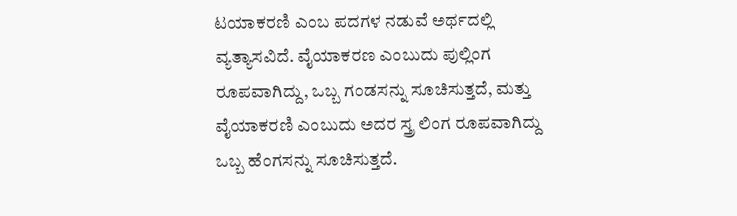ಟಯಾಕರಣಿ ಎಂಬ ಪದಗಳ ನಡುವೆ ಅರ್ಥದಲ್ಲಿ ವ್ಯತ್ಯಾಸವಿದೆ. ವೈಯಾಕರಣ ಎಂಬುದು ಪುಲ್ಲಿಂಗ ರೂಪವಾಗಿದ್ದು, ಒಬ್ಬ ಗಂಡಸನ್ನು ಸೂಚಿಸುತ್ತದೆ, ಮತ್ತು ವೈಯಾಕರಣಿ ಎಂಬುದು ಅದರ ಸ್ತ್ರ ಲಿಂಗ ರೂಪವಾಗಿದ್ದು ಒಬ್ಬ ಹೆಂಗಸನ್ನು ಸೂಚಿಸುತ್ತದೆ.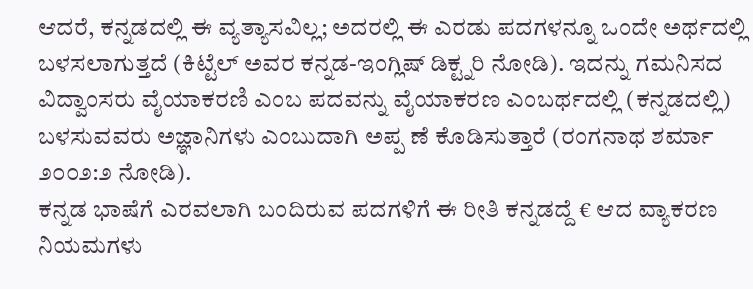ಆದರೆ, ಕನ್ನಡದಲ್ಲಿ ಈ ವ್ಯತ್ಯಾಸವಿಲ್ಲ; ಅದರಲ್ಲಿ ಈ ಎರಡು ಪದಗಳನ್ನೂ ಒಂದೇ ಅರ್ಥದಲ್ಲಿ ಬಳಸಲಾಗುತ್ತದೆ (ಕಿಟ್ಟೆಲ್ ಅವರ ಕನ್ನಡ-ಇಂಗ್ಲಿಷ್ ಡಿಕ್ಟ್ನರಿ ನೋಡಿ). ಇದನ್ನು ಗಮನಿಸದ ವಿದ್ವಾಂಸರು ವೈಯಾಕರಣಿ ಎಂಬ ಪದವನ್ನು ವೈಯಾಕರಣ ಎಂಬರ್ಥದಲ್ಲಿ (ಕನ್ನಡದಲ್ಲಿ) ಬಳಸುವವರು ಅಜ್ಞಾನಿಗಳು ಎಂಬುದಾಗಿ ಅಪ್ಪ ಣೆ ಕೊಡಿಸುತ್ತಾರೆ (ರಂಗನಾಥ ಶರ್ಮಾ ೨೦೦೨:೨ ನೋಡಿ).
ಕನ್ನಡ ಭಾಷೆಗೆ ಎರವಲಾಗಿ ಬಂದಿರುವ ಪದಗಳಿಗೆ ಈ ರೀತಿ ಕನ್ನಡದ್ದೆ € ಆದ ವ್ಯಾಕರಣ ನಿಯಮಗಳು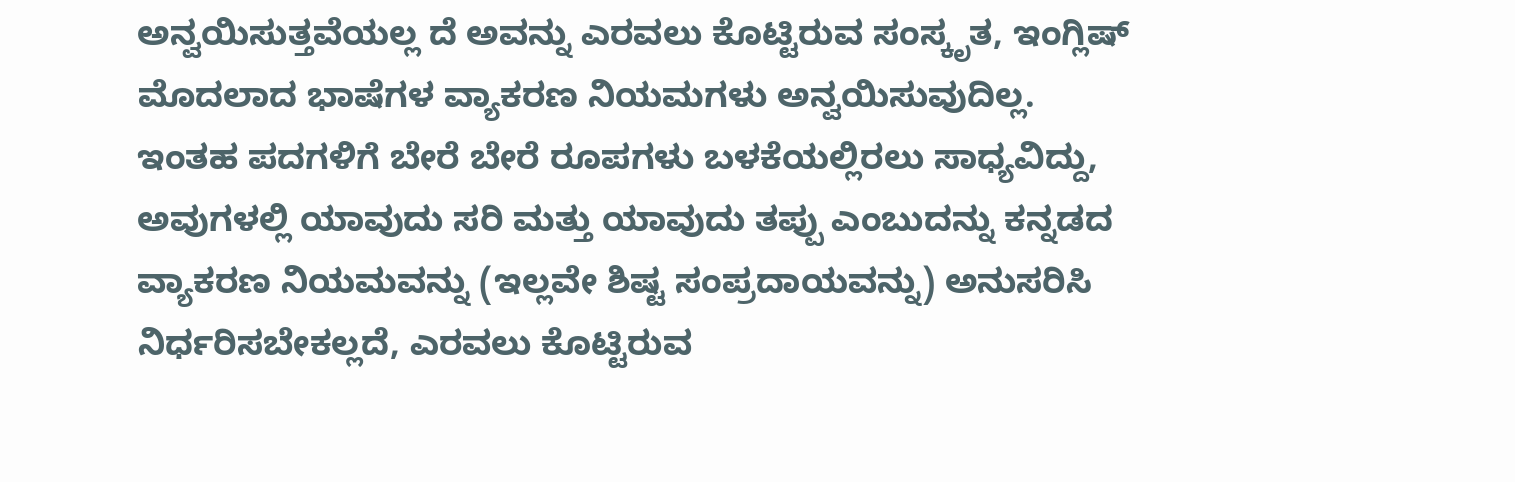ಅನ್ವಯಿಸುತ್ತವೆಯಲ್ಲ ದೆ ಅವನ್ನು ಎರವಲು ಕೊಟ್ಟಿರುವ ಸಂಸ್ಕೃತ, ಇಂಗ್ಲಿಷ್ ಮೊದಲಾದ ಭಾಷೆಗಳ ವ್ಯಾಕರಣ ನಿಯಮಗಳು ಅನ್ವಯಿಸುವುದಿಲ್ಲ. ಇಂತಹ ಪದಗಳಿಗೆ ಬೇರೆ ಬೇರೆ ರೂಪಗಳು ಬಳಕೆಯಲ್ಲಿರಲು ಸಾಧ್ಯವಿದ್ದು, ಅವುಗಳಲ್ಲಿ ಯಾವುದು ಸರಿ ಮತ್ತು ಯಾವುದು ತಪ್ಪು ಎಂಬುದನ್ನು ಕನ್ನಡದ ವ್ಯಾಕರಣ ನಿಯಮವನ್ನು (ಇಲ್ಲವೇ ಶಿಷ್ಟ ಸಂಪ್ರದಾಯವನ್ನು) ಅನುಸರಿಸಿ ನಿರ್ಧರಿಸಬೇಕಲ್ಲದೆ, ಎರವಲು ಕೊಟ್ಟಿರುವ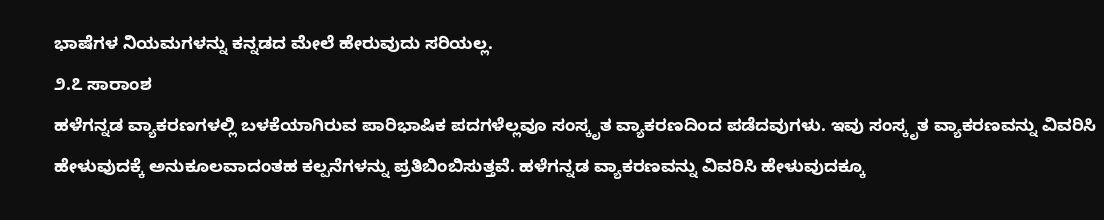ಭಾಷೆಗಳ ನಿಯಮಗಳನ್ನು ಕನ್ನಡದ ಮೇಲೆ ಹೇರುವುದು ಸರಿಯಲ್ಲ.
೨.೭ ಸಾರಾಂಶ
ಹಳೆಗನ್ನಡ ವ್ಯಾಕರಣಗಳಲ್ಲಿ ಬಳಕೆಯಾಗಿರುವ ಪಾರಿಭಾಷಿಕ ಪದಗಳೆಲ್ಲವೂ ಸಂಸ್ಕೃತ ವ್ಯಾಕರಣದಿಂದ ಪಡೆದವುಗಳು. ಇವು ಸಂಸ್ಕೃತ ವ್ಯಾಕರಣವನ್ನು ವಿವರಿಸಿ ಹೇಳುವುದಕ್ಕೆ ಅನುಕೂಲವಾದಂತಹ ಕಲ್ಪನೆಗಳನ್ನು ಪ್ರತಿಬಿಂಬಿಸುತ್ತವೆ. ಹಳೆಗನ್ನಡ ವ್ಯಾಕರಣವನ್ನು ವಿವರಿಸಿ ಹೇಳುವುದಕ್ಕೂ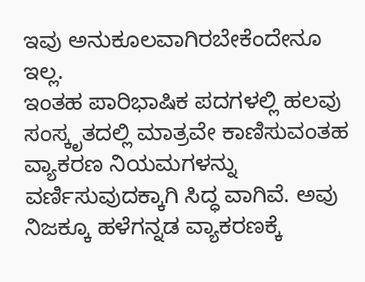ಇವು ಅನುಕೂಲವಾಗಿರಬೇಕೆಂದೇನೂ ಇಲ್ಲ.
ಇಂತಹ ಪಾರಿಭಾಷಿಕ ಪದಗಳಲ್ಲಿ ಹಲವು ಸಂಸ್ಕೃತದಲ್ಲಿ ಮಾತ್ರವೇ ಕಾಣಿಸುವಂತಹ ವ್ಯಾಕರಣ ನಿಯಮಗಳನ್ನು ವರ್ಣಿಸುವುದಕ್ಕಾಗಿ ಸಿದ್ಧ ವಾಗಿವೆ. ಅವು ನಿಜಕ್ಕೂ ಹಳೆಗನ್ನಡ ವ್ಯಾಕರಣಕ್ಕೆ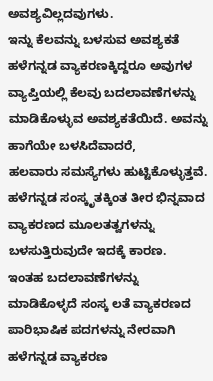ಅವಶ್ಯವಿಲ್ಲದವುಗಳು.
ಇನ್ನು ಕೆಲವನ್ನು ಬಳಸುವ ಅವಶ್ಯಕತೆ ಹಳೆಗನ್ನಡ ವ್ಯಾಕರಣಕ್ಕಿದ್ದರೂ ಅವುಗಳ ವ್ಯಾಪ್ತಿಯಲ್ಲಿ ಕೆಲವು ಬದಲಾವಣೆಗಳನ್ನು ಮಾಡಿಕೊಳ್ಳುವ ಅವಶ್ಯಕತೆಯಿದೆ. ಅವನ್ನು ಹಾಗೆಯೇ ಬಳಸಿದೆವಾದರೆ,
ಹಲವಾರು ಸಮಸ್ಯೆಗಳು ಹುಟ್ಟಿಕೊಳ್ಳುತ್ತವೆ. ಹಳೆಗನ್ನಡ ಸಂಸ್ಕೃತಕ್ಕಿಂತ ತೀರ ಭಿನ್ನವಾದ ವ್ಯಾಕರಣದ ಮೂಲತತ್ವಗಳನ್ನು ಬಳಸುತ್ತಿರುವುದೇ ಇದಕ್ಕೆ ಕಾರಣ.
ಇಂತಹ ಬದಲಾವಣೆಗಳನ್ನು ಮಾಡಿಕೊಳ್ಳದೆ ಸಂಸ್ಕ ಲತೆ ವ್ಯಾಕರಣದ ಪಾರಿಭಾಷಿಕ ಪದಗಳನ್ನು ನೇರವಾಗಿ ಹಳೆಗನ್ನಡ ವ್ಯಾಕರಣ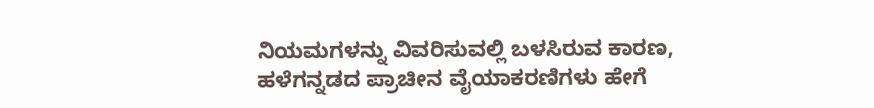ನಿಯಮಗಳನ್ನು ವಿವರಿಸುವಲ್ಲಿ ಬಳಸಿರುವ ಕಾರಣ, ಹಳೆಗನ್ನಡದ ಪ್ರಾಚೀನ ವೈಯಾಕರಣಿಗಳು ಹೇಗೆ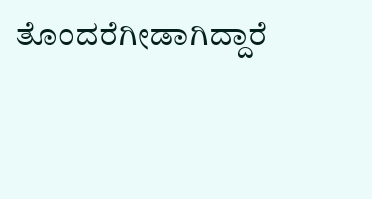ತೊಂದರೆಗೀಡಾಗಿದ್ದಾರೆ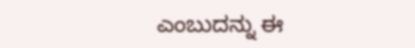ಎಂಬುದನ್ನು ಈ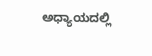ಅಧ್ಯಾಯದಲ್ಲಿ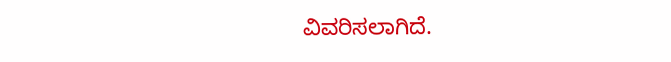ವಿವರಿಸಲಾಗಿದೆ.